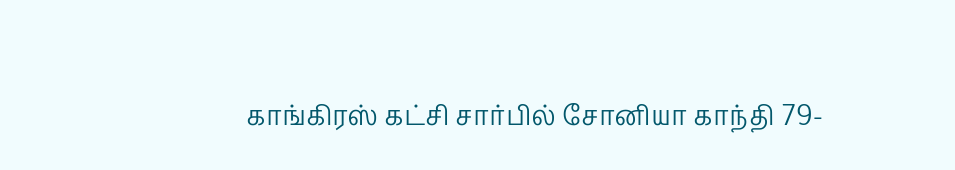காங்கிரஸ் கட்சி சார்பில் சோனியா காந்தி 79-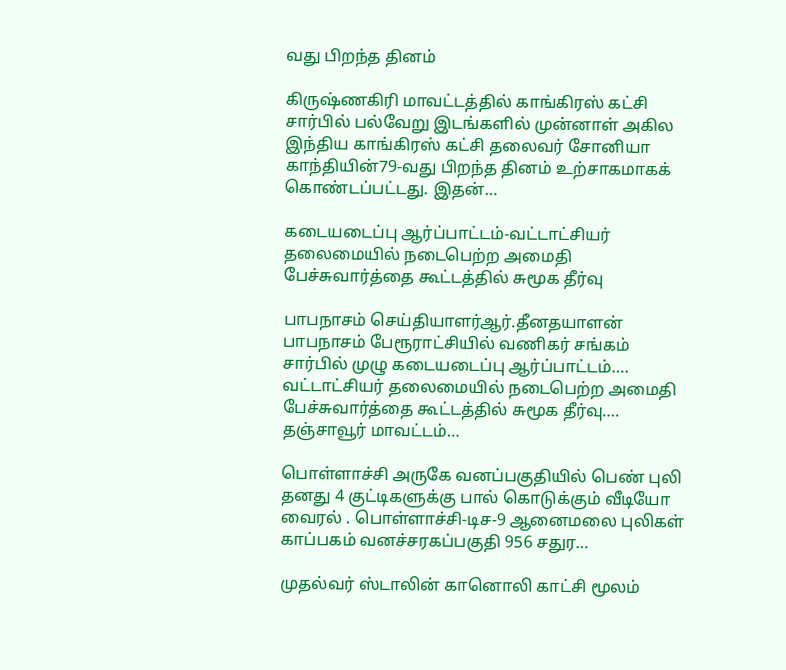வது பிறந்த தினம்

கிருஷ்ணகிரி மாவட்டத்தில் காங்கிரஸ் கட்சி சார்பில் பல்வேறு இடங்களில் முன்னாள் அகில இந்திய காங்கிரஸ் கட்சி தலைவர் சோனியா காந்தியின்79-வது பிறந்த தினம் உற்சாகமாகக் கொண்டப்பட்டது. இதன்…

கடையடைப்பு ஆர்ப்பாட்டம்-வட்டாட்சியர் தலைமையில் நடைபெற்ற அமைதி பேச்சுவார்த்தை கூட்டத்தில் சுமூக தீர்வு

பாபநாசம் செய்தியாளர்ஆர்.தீனதயாளன் பாபநாசம் பேரூராட்சியில் வணிகர் சங்கம்‌ சார்பில் முழு கடையடைப்பு ஆர்ப்பாட்டம்…. வட்டாட்சியர் தலைமையில் நடைபெற்ற அமைதி பேச்சுவார்த்தை கூட்டத்தில் சுமூக தீர்வு…. தஞ்சாவூர் மாவட்டம்…

பொள்ளாச்சி அருகே வனப்பகுதியில் பெண் புலி தனது 4 குட்டிகளுக்கு பால் கொடுக்கும் வீடியோ வைரல் . பொள்ளாச்சி-டிச-9 ஆனைமலை புலிகள் காப்பகம் வனச்சரகப்பகுதி 956 சதுர…

முதல்வர் ஸ்டாலின் கானொலி காட்சி மூலம்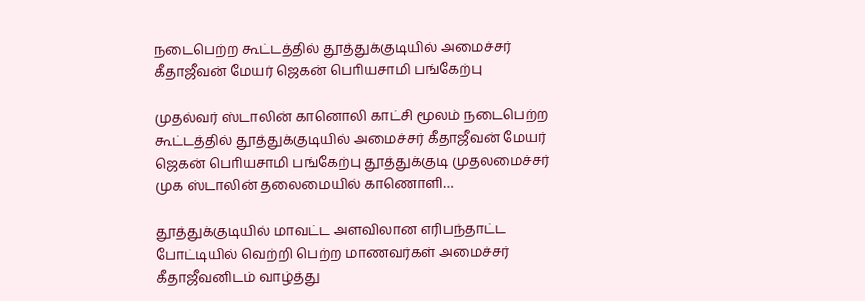நடைபெற்ற கூட்டத்தில் தூத்துக்குடியில் அமைச்சர் கீதாஜீவன் மேயர் ஜெகன் பொியசாமி பங்கேற்பு

முதல்வர் ஸ்டாலின் கானொலி காட்சி மூலம் நடைபெற்ற கூட்டத்தில் தூத்துக்குடியில் அமைச்சர் கீதாஜீவன் மேயர் ஜெகன் பொியசாமி பங்கேற்பு தூத்துக்குடி முதலமைச்சர் முக ஸ்டாலின் தலைமையில் காணொளி…

தூத்துக்குடியில் மாவட்ட அளவிலான எரிபந்தாட்ட போட்டியில் வெற்றி பெற்ற மாணவர்கள் அமைச்சர் கீதாஜீவனிடம் வாழ்த்து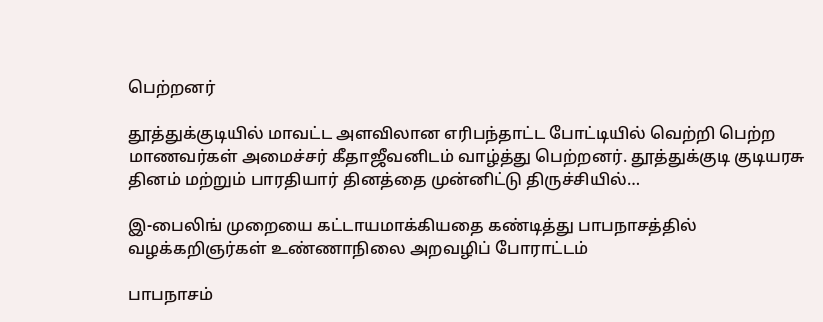பெற்றனர்

தூத்துக்குடியில் மாவட்ட அளவிலான எரிபந்தாட்ட போட்டியில் வெற்றி பெற்ற மாணவர்கள் அமைச்சர் கீதாஜீவனிடம் வாழ்த்து பெற்றனர். தூத்துக்குடி குடியரசு தினம் மற்றும் பாரதியார் தினத்தை முன்னிட்டு திருச்சியில்…

இ-பைலிங் முறையை கட்டாயமாக்கியதை கண்டித்து பாபநாசத்தில் வழக்கறிஞர்கள் உண்ணாநிலை அறவழிப் போராட்டம்

பாபநாசம்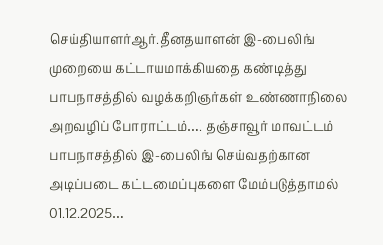செய்தியாளர்ஆர்.தீனதயாளன் இ-பைலிங் முறையை கட்டாயமாக்கியதை கண்டித்து பாபநாசத்தில் வழக்கறிஞர்கள் உண்ணாநிலை அறவழிப் போராட்டம்…. தஞ்சாவூர் மாவட்டம் பாபநாசத்தில் இ-பைலிங் செய்வதற்கான அடிப்படை கட்டமைப்புகளை மேம்படுத்தாமல் 01.12.2025…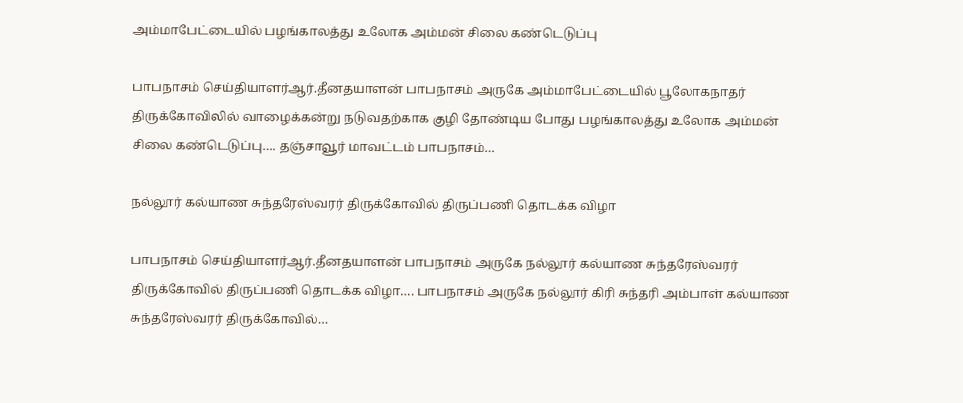அம்மாபேட்டையில் பழங்காலத்து உலோக அம்மன் சிலை கண்டெடுப்பு

பாபநாசம் செய்தியாளர்ஆர்.தீனதயாளன் பாபநாசம் அருகே அம்மாபேட்டையில் பூலோகநாதர் திருக்கோவிலில் வாழைக்கன்று நடுவதற்காக குழி தோண்டிய போது பழங்காலத்து உலோக அம்மன் சிலை கண்டெடுப்பு…. தஞ்சாவூர் மாவட்டம் பாபநாசம்…

நல்லூர் கல்யாண சுந்தரேஸ்வரர் திருக்கோவில் திருப்பணி தொடக்க விழா

பாபநாசம் செய்தியாளர்ஆர்.தீனதயாளன் பாபநாசம் அருகே நல்லூர் கல்யாண சுந்தரேஸ்வரர் திருக்கோவில் திருப்பணி தொடக்க விழா…. பாபநாசம் அருகே நல்லூர் கிரி சுந்தரி அம்பாள் கல்யாண சுந்தரேஸ்வரர் திருக்கோவில்…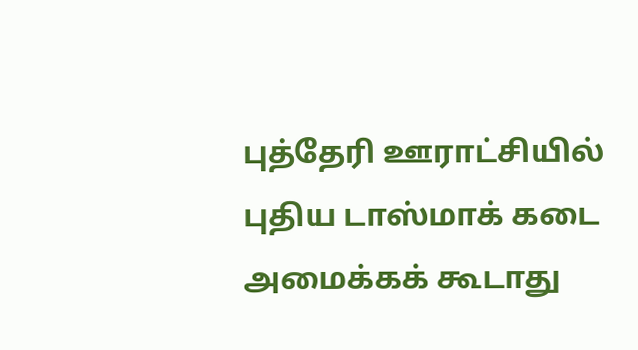புத்தேரி ஊராட்சியில் புதிய டாஸ்மாக் கடை அமைக்கக் கூடாது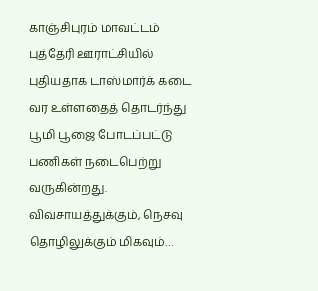காஞ்சிபுரம் மாவட்டம் புத்தேரி ஊராட்சியில் புதியதாக டாஸ்மார்க் கடை வர உள்ளதைத் தொடர்ந்து பூமி பூஜை போடப்பட்டு பணிகள் நடைபெற்று வருகின்றது. விவசாயத்துக்கும், நெசவு தொழிலுக்கும் மிகவும்…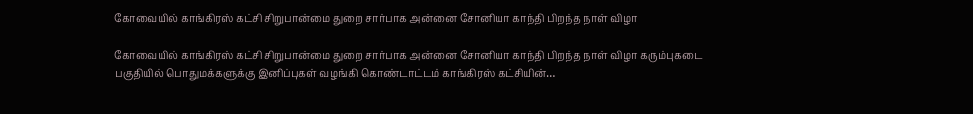கோவையில் காங்கிரஸ் கட்சி சிறுபான்மை துறை சார்பாக அன்னை சோனியா காந்தி பிறந்த நாள் விழா

கோவையில் காங்கிரஸ் கட்சி சிறுபான்மை துறை சார்பாக அன்னை சோனியா காந்தி பிறந்த நாள் விழா கரும்புகடை பகுதியில் பொதுமக்களுக்கு இனிப்புகள் வழங்கி கொண்டாட்டம் காங்கிரஸ் கட்சியின்…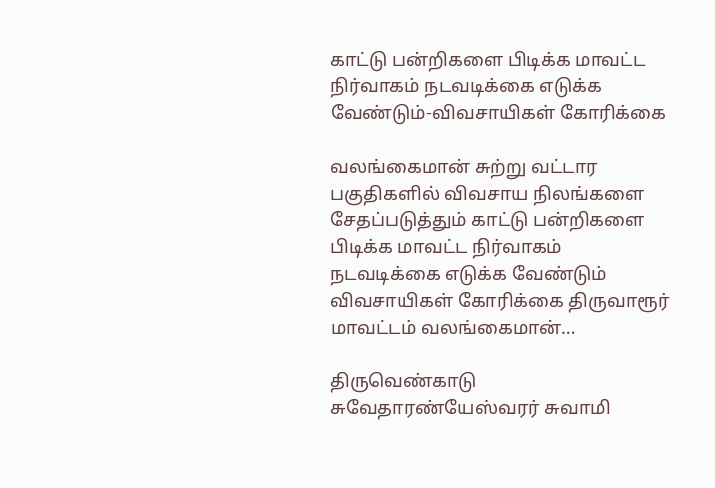காட்டு பன்றிகளை பிடிக்க மாவட்ட நிர்வாகம் நடவடிக்கை எடுக்க வேண்டும்-விவசாயிகள் கோரிக்கை

வலங்கைமான் சுற்று வட்டார பகுதிகளில் விவசாய நிலங்களை சேதப்படுத்தும் காட்டு பன்றிகளை பிடிக்க மாவட்ட நிர்வாகம் நடவடிக்கை எடுக்க வேண்டும் விவசாயிகள் கோரிக்கை திருவாரூர் மாவட்டம் வலங்கைமான்…

திருவெண்காடு சுவேதாரண்யேஸ்வரர் சுவாமி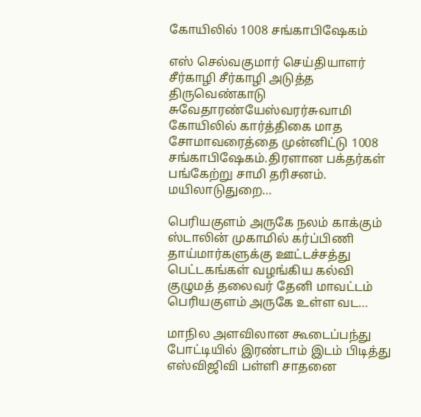கோயிலில் 1008 சங்காபிஷேகம்

எஸ் செல்வகுமார் செய்தியாளர் சீர்காழி சீர்காழி அடுத்த திருவெண்காடு சுவேதாரண்யேஸ்வரர்சுவாமி கோயிலில் கார்த்திகை மாத சோமாவரைத்தை முன்னிட்டு 1008 சங்காபிஷேகம்.திரளான பக்தர்கள் பங்கேற்று சாமி தரிசனம். மயிலாடுதுறை…

பெரியகுளம் அருகே நலம் காக்கும் ஸ்டாலின் முகாமில் கர்ப்பிணி தாய்மார்களுக்கு ஊட்டச்சத்து பெட்டகங்கள் வழங்கிய கல்வி குழுமத் தலைவர் தேனி மாவட்டம் பெரியகுளம் அருகே உள்ள வட…

மாநில அளவிலான கூடைப்பந்து போட்டியில் இரண்டாம் இடம் பிடித்து எஸ்விஜிவி பள்ளி சாதனை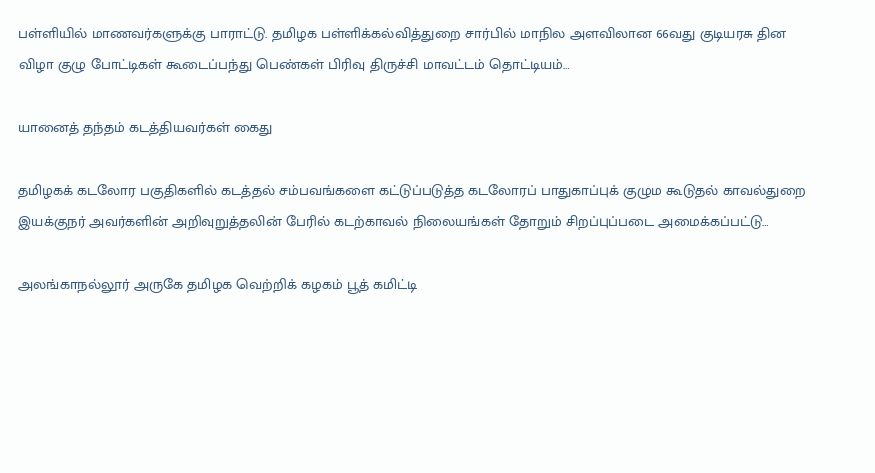பள்ளியில் மாணவர்களுக்கு பாராட்டு. தமிழக பள்ளிக்கல்வித்துறை சார்பில் மாநில அளவிலான 66வது குடியரசு தின விழா குழு போட்டிகள் கூடைப்பந்து பெண்கள் பிரிவு திருச்சி மாவட்டம் தொட்டியம்…

யானைத் தந்தம் கடத்தியவர்கள் கைது

தமிழகக் கடலோர பகுதிகளில் கடத்தல் சம்பவங்களை கட்டுப்படுத்த கடலோரப் பாதுகாப்புக் குழும கூடுதல் காவல்துறை இயக்குநர் அவர்களின் அறிவுறுத்தலின் பேரில் கடற்காவல் நிலையங்கள் தோறும் சிறப்புப்படை அமைக்கப்பட்டு…

அலங்காநல்லூர் அருகே தமிழக வெற்றிக் கழகம் பூத் கமிட்டி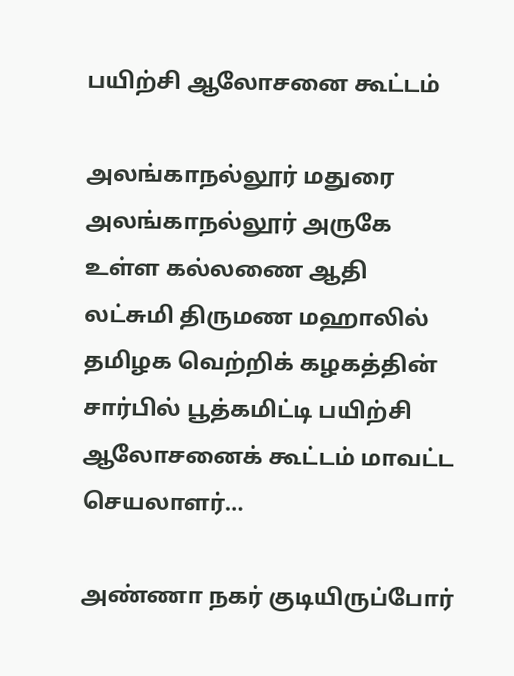பயிற்சி ஆலோசனை கூட்டம்

அலங்காநல்லூர் மதுரை அலங்காநல்லூர் அருகே உள்ள கல்லணை ஆதி லட்சுமி திருமண மஹாலில் தமிழக வெற்றிக் கழகத்தின் சார்பில் பூத்கமிட்டி பயிற்சி ஆலோசனைக் கூட்டம் மாவட்ட செயலாளர்…

அண்ணா நகர் குடியிருப்போர்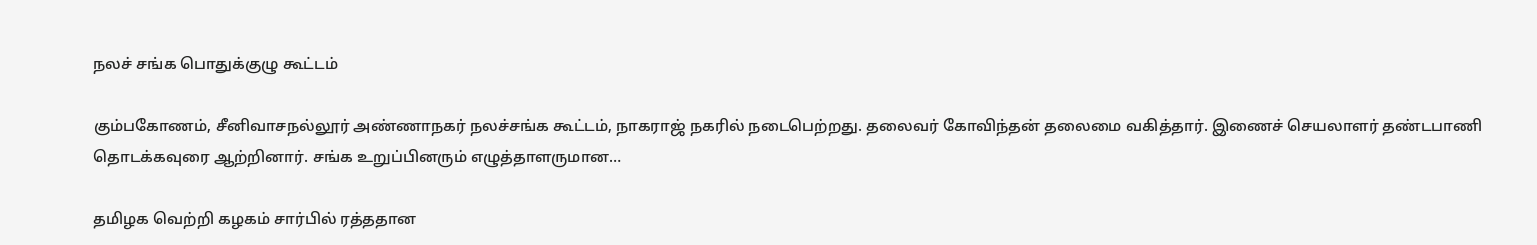நலச் சங்க பொதுக்குழு கூட்டம்

கும்பகோணம், சீனிவாசநல்லூர் அண்ணாநகர் நலச்சங்க கூட்டம், நாகராஜ் நகரில் நடைபெற்றது. தலைவர் கோவிந்தன் தலைமை வகித்தார். இணைச் செயலாளர் தண்டபாணி தொடக்கவுரை ஆற்றினார். சங்க உறுப்பினரும் எழுத்தாளருமான…

தமிழக வெற்றி கழகம் சார்பில் ரத்ததான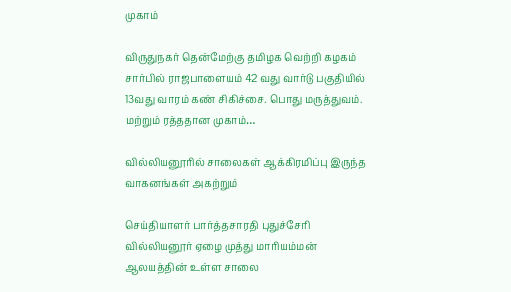முகாம்

விருதுநகர் தென்மேற்கு தமிழக வெற்றி கழகம் சார்பில் ராஜபாளையம் 42 வது வார்டு பகுதியில் 13வது வாரம் கண் சிகிச்சை. பொது மருத்துவம். மற்றும் ரத்ததான முகாம்…

வில்லியனூரில் சாலைகள் ஆக்கிரமிப்பு இருந்த வாகனங்கள் அகற்றும்

செய்தியாளர் பார்த்தசாரதி புதுச்சேரி வில்லியனூர் ஏழை முத்து மாரியம்மன் ஆலயத்தின் உள்ள சாலை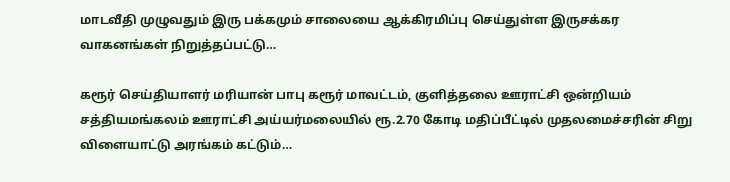மாடவீதி முழுவதும் இரு பக்கமும் சாலையை ஆக்கிரமிப்பு செய்துள்ள இருசக்கர வாகனங்கள் நிறுத்தப்பட்டு…

கரூர் செய்தியாளர் மரியான் பாபு கரூர் மாவட்டம், குளித்தலை ஊராட்சி ஒன்றியம் சத்தியமங்கலம் ஊராட்சி அய்யர்மலையில் ரூ.2.70 கோடி மதிப்பீட்டில் முதலமைச்சரின் சிறு விளையாட்டு அரங்கம் கட்டும்…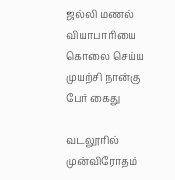ஜல்லி மணல் வியாபாரியை கொலை செய்ய முயற்சி நான்கு பேர் கைது

வடலூரில் முன்விரோதம்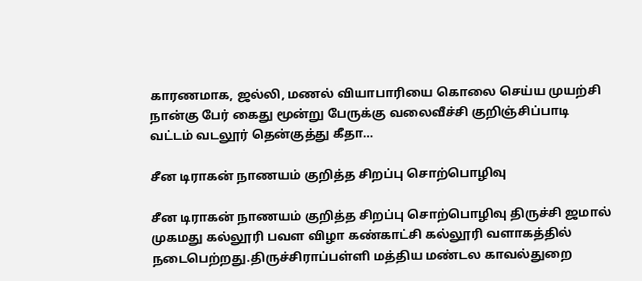காரணமாக, ஜல்லி, மணல் வியாபாரியை கொலை செய்ய முயற்சி நான்கு பேர் கைது மூன்று பேருக்கு வலைவீச்சி குறிஞ்சிப்பாடி வட்டம் வடலூர் தென்குத்து கீதா…

சீன டிராகன் நாணயம் குறித்த சிறப்பு சொற்பொழிவு

சீன டிராகன் நாணயம் குறித்த சிறப்பு சொற்பொழிவு திருச்சி ஜமால் முகமது கல்லூரி பவள விழா கண்காட்சி கல்லூரி வளாகத்தில் நடைபெற்றது.திருச்சிராப்பள்ளி மத்திய மண்டல காவல்துறை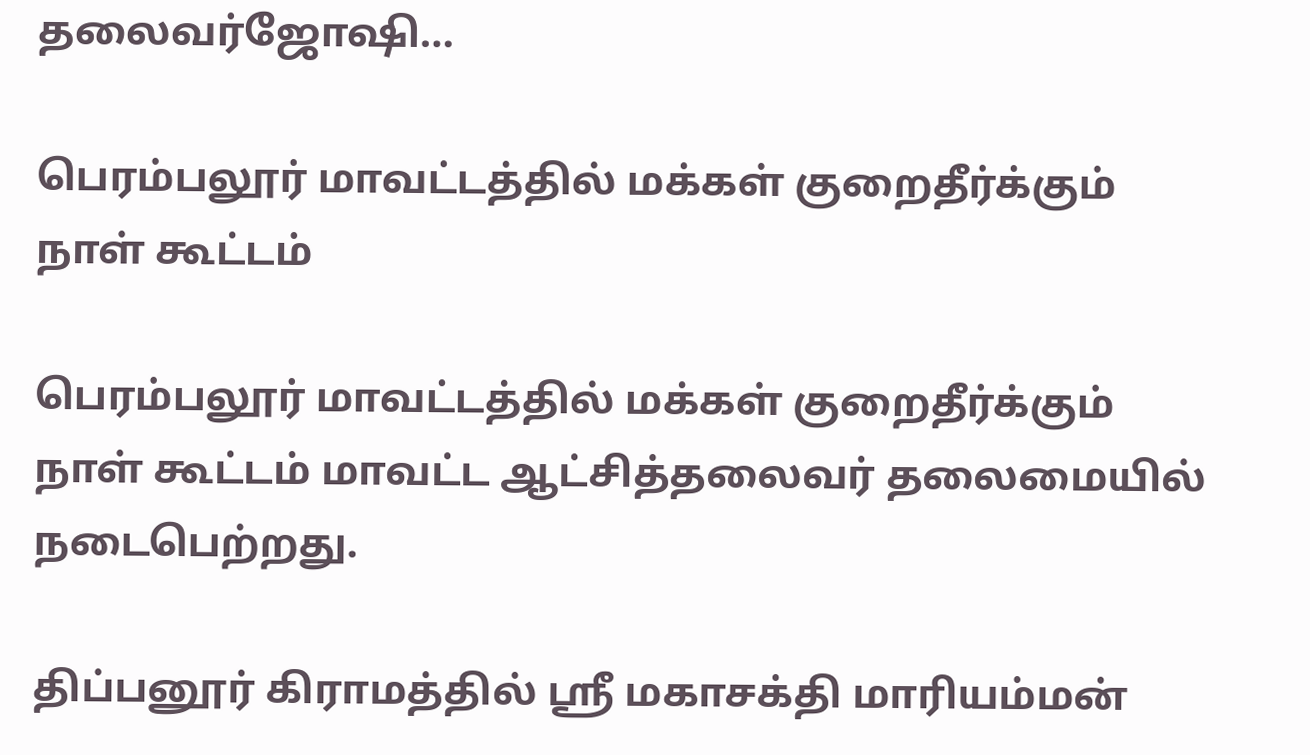தலைவர்ஜோஷி…

பெரம்பலூர் மாவட்டத்தில் மக்கள் குறைதீர்க்கும் நாள் கூட்டம்

பெரம்பலூர் மாவட்டத்தில் மக்கள் குறைதீர்க்கும் நாள் கூட்டம் மாவட்ட ஆட்சித்தலைவர் தலைமையில் நடைபெற்றது.

திப்பனூர் கிராமத்தில் ஶ்ரீ மகாசக்தி மாரியம்மன்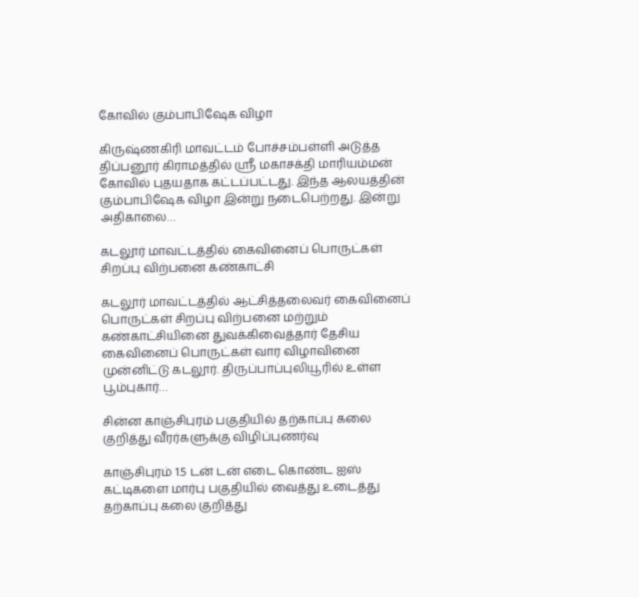கோவில் கும்பாபிஷேக விழா

கிருஷ்ணகிரி மாவட்டம் போச்சம்பள்ளி அடுத்த திப்பனூர் கிராமத்தில் ஶ்ரீ மகாசக்தி மாரியம்மன் கோவில் புதயதாக கட்டப்பட்டது. இந்த ஆலயத்தின் கும்பாபிஷேக விழா இன்று நடைபெற்றது. இன்று அதிகாலை…

கடலூர் மாவட்டத்தில் கைவினைப் பொருட்கள் சிறப்பு விற்பனை கண்காட்சி

கடலூர் மாவட்டத்தில் ஆட்சித்தலைவர் கைவினைப் பொருட்கள் சிறப்பு விற்பனை மற்றும் கண்காட்சியினை துவக்கிவைத்தார் தேசிய கைவினைப் பொருட்கள் வார விழாவினை முன்னிட்டு கடலூர். திருப்பாப்புலியூரில் உள்ள பூம்புகார்…

சின்ன காஞ்சிபுரம் பகுதியில் தற்காப்பு கலை குறித்து வீரர்களுக்கு விழிப்புணர்வு

காஞ்சிபுரம் 1.5 டன் டன் எடை கொண்ட ஐஸ் கட்டிகளை மார்பு பகுதியில் வைத்து உடைத்து தற்காப்பு கலை குறித்து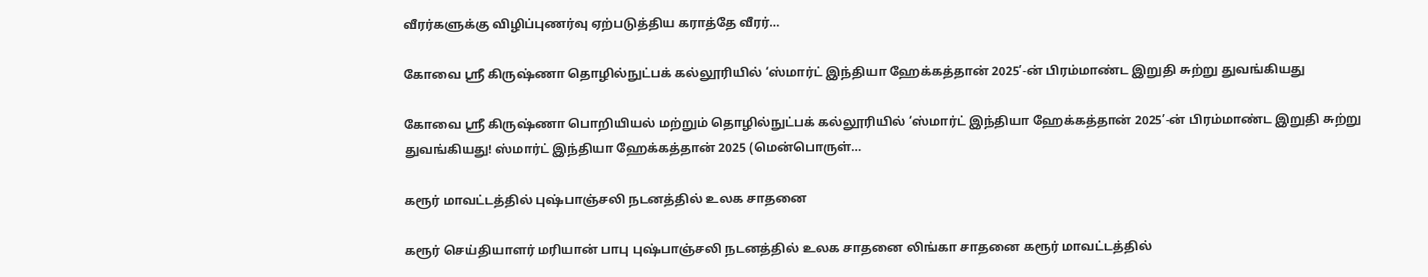வீரர்களுக்கு விழிப்புணர்வு ஏற்படுத்திய கராத்தே வீரர்…

கோவை ஸ்ரீ கிருஷ்ணா தொழில்நுட்பக் கல்லூரியில் ‘ஸ்மார்ட் இந்தியா ஹேக்கத்தான் 2025’-ன் பிரம்மாண்ட இறுதி சுற்று துவங்கியது

கோவை ஸ்ரீ கிருஷ்ணா பொறியியல் மற்றும் தொழில்நுட்பக் கல்லூரியில் ‘ஸ்மார்ட் இந்தியா ஹேக்கத்தான் 2025’-ன் பிரம்மாண்ட இறுதி சுற்று துவங்கியது! ஸ்மார்ட் இந்தியா ஹேக்கத்தான் 2025 (மென்பொருள்…

கரூர் மாவட்டத்தில் புஷ்பாஞ்சலி நடனத்தில் உலக சாதனை

கரூர் செய்தியாளர் மரியான் பாபு புஷ்பாஞ்சலி நடனத்தில் உலக சாதனை லிங்கா சாதனை கரூர் மாவட்டத்தில்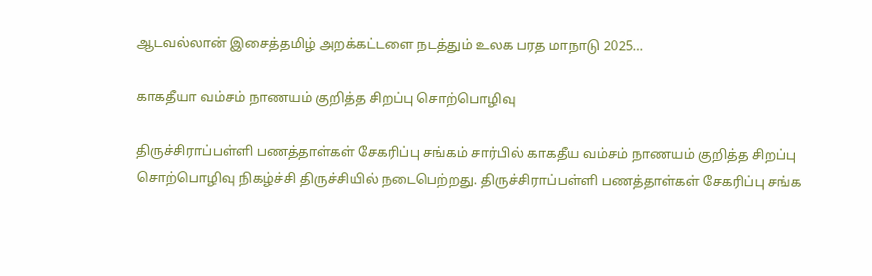ஆடவல்லான் இசைத்தமிழ் அறக்கட்டளை நடத்தும் உலக பரத மாநாடு 2025…

காகதீயா வம்சம் நாணயம் குறித்த சிறப்பு சொற்பொழிவு

திருச்சிராப்பள்ளி பணத்தாள்கள் சேகரிப்பு சங்கம் சார்பில் காகதீய வம்சம் நாணயம் குறித்த சிறப்பு சொற்பொழிவு நிகழ்ச்சி திருச்சியில் நடைபெற்றது. திருச்சிராப்பள்ளி பணத்தாள்கள் சேகரிப்பு சங்க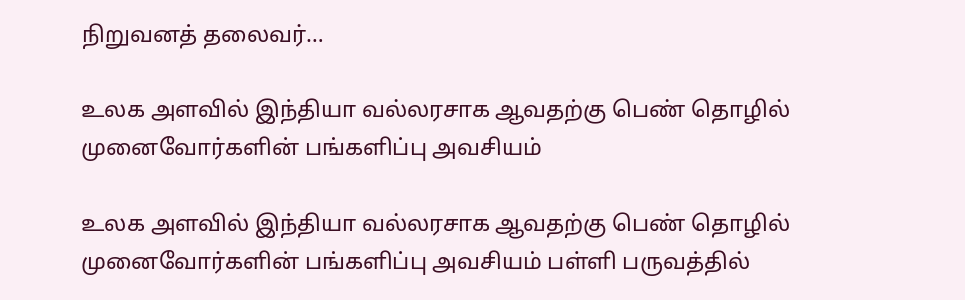நிறுவனத் தலைவர்…

உலக அளவில் இந்தியா வல்லரசாக ஆவதற்கு பெண் தொழில் முனைவோர்களின் பங்களிப்பு அவசியம்

உலக அளவில் இந்தியா வல்லரசாக ஆவதற்கு பெண் தொழில் முனைவோர்களின் பங்களிப்பு அவசியம் பள்ளி பருவத்தில்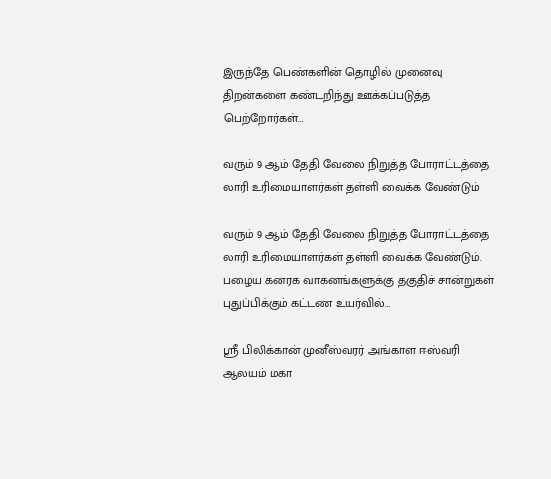இருந்தே பெண்களின் தொழில் முனைவு திறன்களை கண்டறிந்து ஊக்கப்படுத்த பெற்றோர்கள்…

வரும் 9 ஆம் தேதி வேலை நிறுத்த போராட்டத்தை லாரி உரிமையாளர்கள் தள்ளி வைக்க வேண்டும்

வரும் 9 ஆம் தேதி வேலை நிறுத்த போராட்டத்தை லாரி உரிமையாளர்கள் தள்ளி வைக்க வேண்டும். பழைய கனரக வாகனங்களுக்கு தகுதிச் சான்றுகள் புதுப்பிக்கும் கட்டண உயர்வில்…

ஸ்ரீ பிலிக்கான் முனீஸ்வரர் அங்காள ஈஸ்வரி ஆலயம் மகா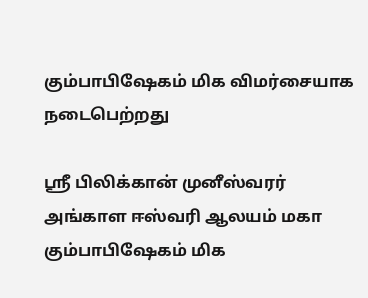கும்பாபிஷேகம் மிக விமர்சையாக நடைபெற்றது

ஸ்ரீ பிலிக்கான் முனீஸ்வரர் அங்காள ஈஸ்வரி ஆலயம் மகா கும்பாபிஷேகம் மிக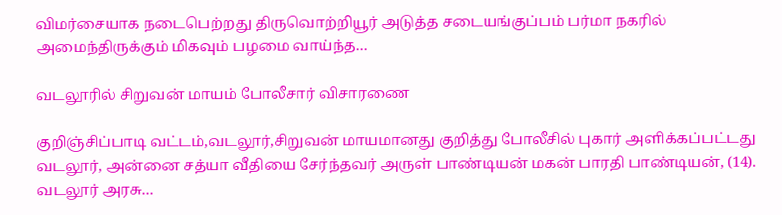விமர்சையாக நடைபெற்றது திருவொற்றியூர் அடுத்த சடையங்குப்பம் பர்மா நகரில் அமைந்திருக்கும் மிகவும் பழமை வாய்ந்த…

வடலூரில் சிறுவன் மாயம் போலீசார் விசாரணை

குறிஞ்சிப்பாடி வட்டம்,வடலூர்,சிறுவன் மாயமானது குறித்து போலீசில் புகார் அளிக்கப்பட்டது வடலூர், அன்னை சத்யா வீதியை சேர்ந்தவர் அருள் பாண்டியன் மகன் பாரதி பாண்டியன், (14). வடலூர் அரசு…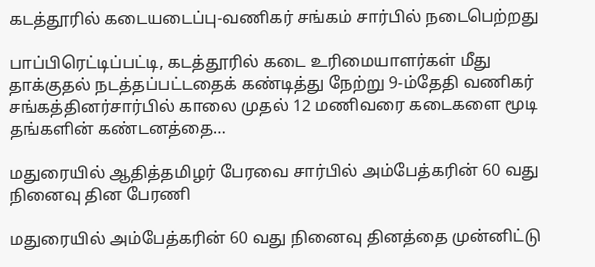கடத்தூரில் கடையடைப்பு-வணிகர் சங்கம் சார்பில் நடைபெற்றது

பாப்பிரெட்டிப்பட்டி, கடத்தூரில் கடை உரிமையாளர்கள் மீது தாக்குதல் நடத்தப்பட்டதைக் கண்டித்து நேற்று 9-ம்தேதி வணிகர் சங்கத்தினர்சார்பில் காலை முதல் 12 மணிவரை கடைகளை மூடி தங்களின் கண்டனத்தை…

மதுரையில் ஆதித்தமிழர் பேரவை சார்பில் அம்பேத்கரின் 60 வது நினைவு தின பேரணி

மதுரையில் அம்பேத்கரின் 60 வது நினைவு தினத்தை முன்னிட்டு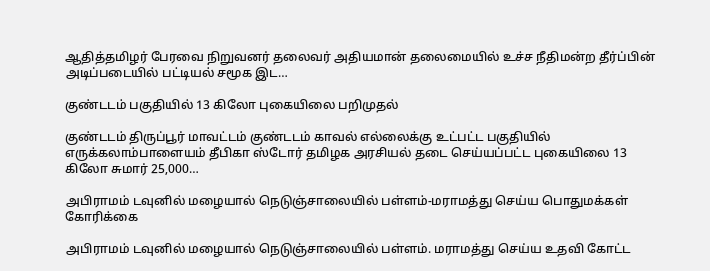ஆதித்தமிழர் பேரவை நிறுவனர் தலைவர் அதியமான் தலைமையில் உச்ச நீதிமன்ற தீர்ப்பின் அடிப்படையில் பட்டியல் சமூக இட…

குண்டடம் பகுதியில் 13 கிலோ புகையிலை பறிமுதல்

குண்டடம் திருப்பூர் மாவட்டம் குண்டடம் காவல் எல்லைக்கு உட்பட்ட பகுதியில் எருக்கலாம்பாளையம் தீபிகா ஸ்டோர் தமிழக அரசியல் தடை செய்யப்பட்ட புகையிலை 13 கிலோ சுமார் 25,000…

அபிராமம் டவுனில் மழையால் நெடுஞ்சாலையில் பள்ளம்-மராமத்து செய்ய பொதுமக்கள் கோரிக்கை

அபிராமம் டவுனில் மழையால் நெடுஞ்சாலையில் பள்ளம். மராமத்து செய்ய உதவி கோட்ட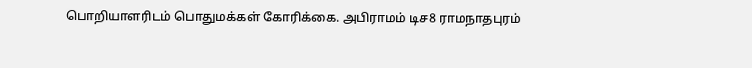பொறியாளரிடம் பொதுமக்கள் கோரிக்கை. அபிராமம் டிச8 ராமநாதபுரம்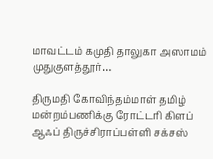மாவட்டம் கமுதி தாலுகா அஸாமம் முதுகுளத்தூர்…

திருமதி கோவிந்தம்மாள் தமிழ் மன்றம்பணிக்கு ரோட்டரி கிளப் ஆஃப் திருச்சிராப்பள்ளி சக்சஸ்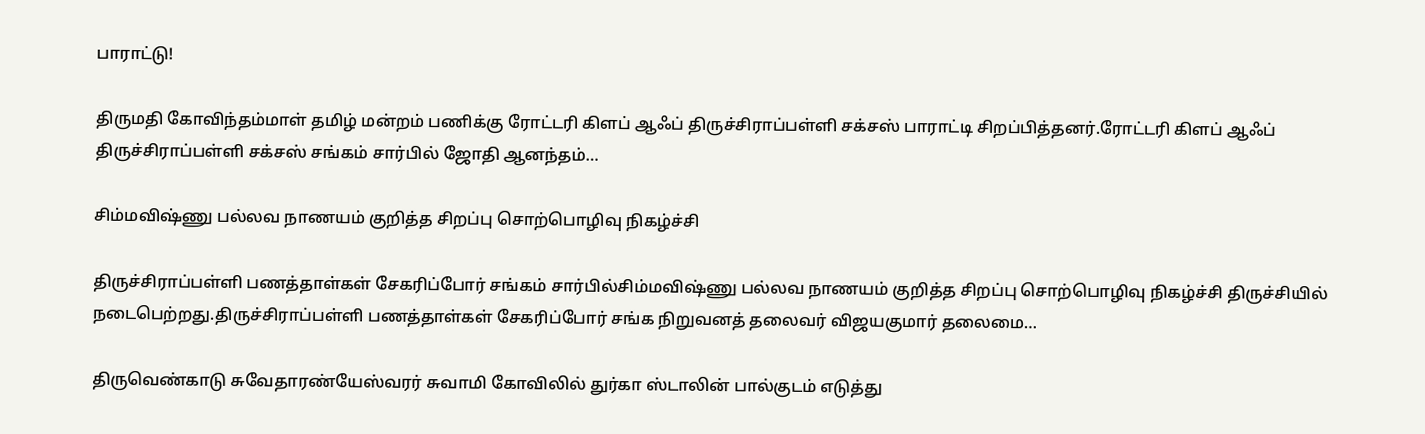பாராட்டு!

திருமதி கோவிந்தம்மாள் தமிழ் மன்றம் பணிக்கு ரோட்டரி கிளப் ஆஃப் திருச்சிராப்பள்ளி சக்சஸ் பாராட்டி சிறப்பித்தனர்.ரோட்டரி கிளப் ஆஃப் திருச்சிராப்பள்ளி சக்சஸ் சங்கம் சார்பில் ஜோதி ஆனந்தம்…

சிம்மவிஷ்ணு பல்லவ நாணயம் குறித்த சிறப்பு சொற்பொழிவு நிகழ்ச்சி

திருச்சிராப்பள்ளி பணத்தாள்கள் சேகரிப்போர் சங்கம் சார்பில்சிம்மவிஷ்ணு பல்லவ நாணயம் குறித்த சிறப்பு சொற்பொழிவு நிகழ்ச்சி திருச்சியில் நடைபெற்றது.திருச்சிராப்பள்ளி பணத்தாள்கள் சேகரிப்போர் சங்க நிறுவனத் தலைவர் விஜயகுமார் தலைமை…

திருவெண்காடு சுவேதாரண்யேஸ்வரர் சுவாமி கோவிலில் துர்கா ஸ்டாலின் பால்குடம் எடுத்து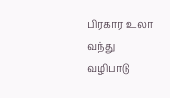பிரகார உலா வந்து வழிபாடு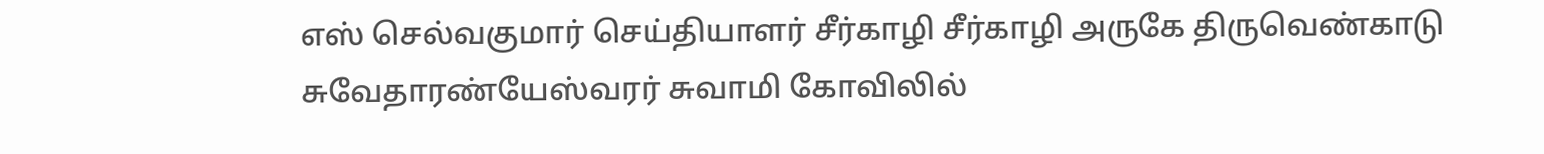எஸ் செல்வகுமார் செய்தியாளர் சீர்காழி சீர்காழி அருகே திருவெண்காடு சுவேதாரண்யேஸ்வரர் சுவாமி கோவிலில்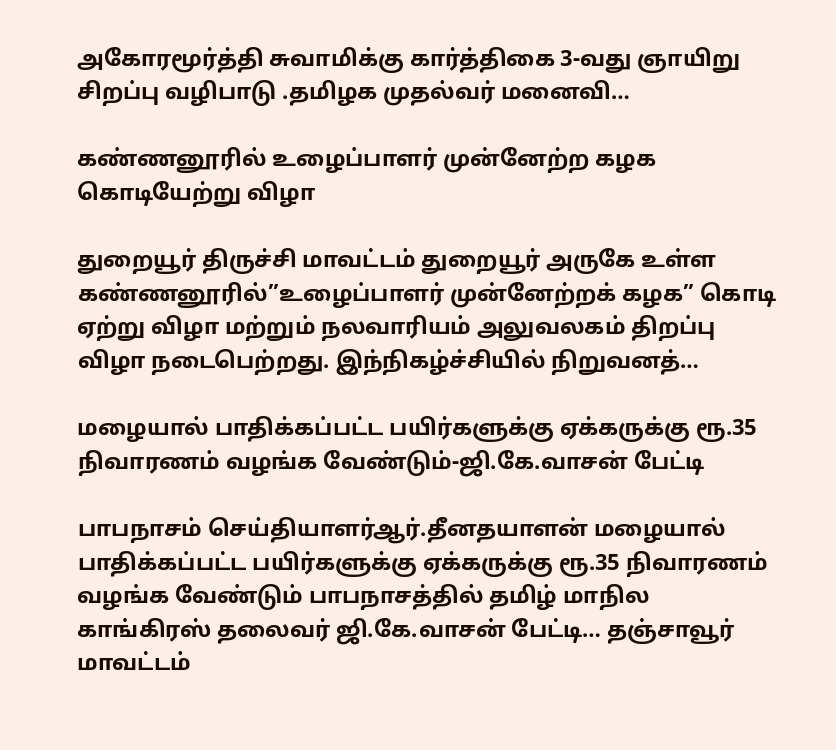அகோரமூர்த்தி சுவாமிக்கு கார்த்திகை 3-வது ஞாயிறு சிறப்பு வழிபாடு .தமிழக முதல்வர் மனைவி…

கண்ணனூரில் உழைப்பாளர் முன்னேற்ற கழக கொடியேற்று விழா

துறையூர் திருச்சி மாவட்டம் துறையூர் அருகே உள்ள கண்ணனூரில்”உழைப்பாளர் முன்னேற்றக் கழக” கொடி ஏற்று விழா மற்றும் நலவாரியம் அலுவலகம் திறப்பு விழா நடைபெற்றது. இந்நிகழ்ச்சியில் நிறுவனத்…

மழையால் பாதிக்கப்பட்ட பயிர்களுக்கு ஏக்கருக்கு ரூ.35 நிவாரணம் வழங்க வேண்டும்-ஜி.கே.வாசன் பேட்டி

பாபநாசம் செய்தியாளர்ஆர்.தீனதயாளன் மழையால் பாதிக்கப்பட்ட பயிர்களுக்கு ஏக்கருக்கு ரூ.35 நிவாரணம் வழங்க வேண்டும் பாபநாசத்தில் தமிழ் மாநில காங்கிரஸ் தலைவர் ஜி.கே.வாசன் பேட்டி… தஞ்சாவூர் மாவட்டம்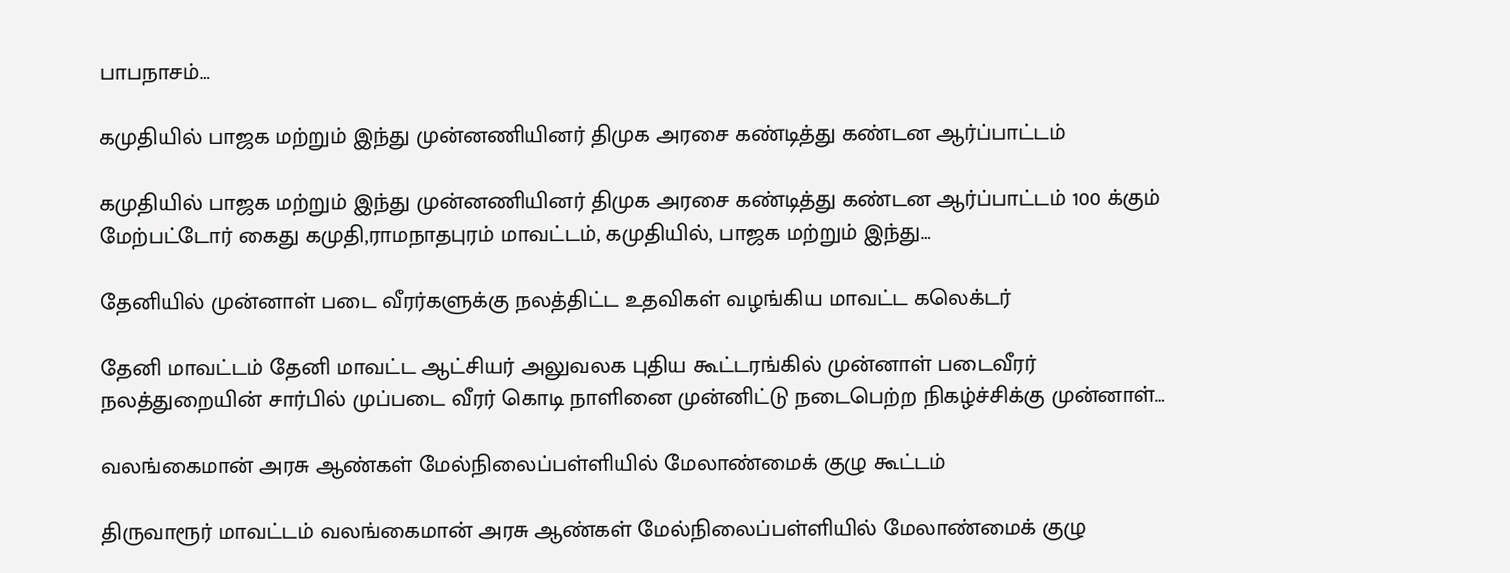பாபநாசம்…

கமுதியில் பாஜக மற்றும் இந்து முன்னணியினர் திமுக அரசை கண்டித்து கண்டன ஆர்ப்பாட்டம்

கமுதியில் பாஜக மற்றும் இந்து முன்னணியினர் திமுக அரசை கண்டித்து கண்டன ஆர்ப்பாட்டம் 100 க்கும் மேற்பட்டோர் கைது கமுதி,ராமநாதபுரம் மாவட்டம், கமுதியில், பாஜக மற்றும் இந்து…

தேனியில் முன்னாள் படை வீரர்களுக்கு நலத்திட்ட உதவிகள் வழங்கிய மாவட்ட கலெக்டர்

தேனி மாவட்டம் தேனி மாவட்ட ஆட்சியர் அலுவலக புதிய கூட்டரங்கில் முன்னாள் படைவீரர் நலத்துறையின் சார்பில் முப்படை வீரர் கொடி நாளினை முன்னிட்டு நடைபெற்ற நிகழ்ச்சிக்கு முன்னாள்…

வலங்கைமான் அரசு ஆண்கள் மேல்நிலைப்பள்ளியில் மேலாண்மைக் குழு கூட்டம்

திருவாரூர் மாவட்டம் வலங்கைமான் அரசு ஆண்கள் மேல்நிலைப்பள்ளியில் மேலாண்மைக் குழு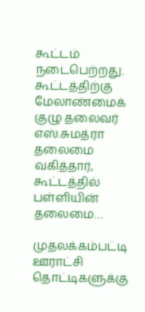கூட்டம் நடைபெற்றது. கூட்டத்திற்கு மேலாண்மைக் குழு தலைவர் எஸ்.சுமத்ரா தலைமை வகித்தார், கூட்டத்தில் பள்ளியின் தலைமை…

முதலக்கம்பட்டி ஊராட்சி தொட்டிகளுக்கு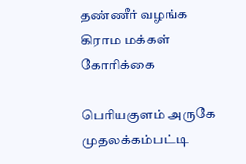தண்ணீர் வழங்க கிராம மக்கள் கோரிக்கை

பெரியகுளம் அருகே முதலக்கம்பட்டி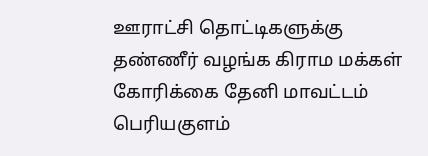ஊராட்சி தொட்டிகளுக்கு தண்ணீர் வழங்க கிராம மக்கள் கோரிக்கை தேனி மாவட்டம் பெரியகுளம்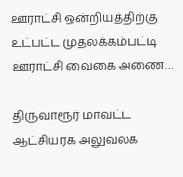ஊராட்சி ஒன்றியத்திற்கு உட்பட்ட முதலக்கம்பட்டி ஊராட்சி வைகை அணை…

திருவாரூர் மாவட்ட ஆட்சியரக அலுவலக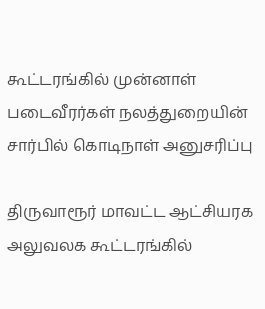கூட்டரங்கில் முன்னாள் படைவீரர்கள் நலத்துறையின் சார்பில் கொடிநாள் அனுசரிப்பு

திருவாரூர் மாவட்ட ஆட்சியரக அலுவலக கூட்டரங்கில்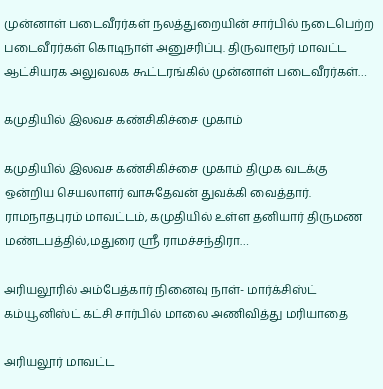முன்னாள் படைவீரர்கள் நலத்துறையின் சார்பில் நடைபெற்ற படைவீரர்கள் கொடிநாள் அனுசரிப்பு. திருவாரூர் மாவட்ட ஆட்சியரக அலுவலக கூட்டரங்கில் முன்னாள் படைவீரர்கள்…

கமுதியில் இலவச கண்சிகிச்சை முகாம்

கமுதியில் இலவச கண்சிகிச்சை முகாம் திமுக வடக்கு ஒன்றிய செயலாளர் வாசுதேவன் துவக்கி வைத்தார். ராமநாதபுரம் மாவட்டம், கமுதியில் உள்ள தனியார் திருமண மண்டபத்தில்,மதுரை ஸ்ரீ ராமச்சந்திரா…

அரியலூரில் அம்பேத்கார் நினைவு நாள்- மார்க்சிஸ்ட் கம்யூனிஸ்ட் கட்சி சார்பில் மாலை அணிவித்து மரியாதை

அரியலூர் மாவட்ட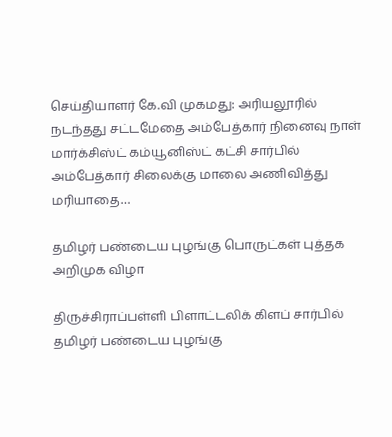செய்தியாளர் கே.வி முகமது: அரியலூரில் நடந்தது சட்டமேதை அம்பேத்கார் நினைவு நாள் மார்க்சிஸ்ட் கம்யூனிஸ்ட் கட்சி சார்பில் அம்பேத்கார் சிலைக்கு மாலை அணிவித்து மரியாதை…

தமிழர் பண்டைய புழங்கு பொருட்கள் புத்தக அறிமுக விழா

திருச்சிராப்பள்ளி பிளாட்டலிக் கிளப் சார்பில் தமிழர் பண்டைய புழங்கு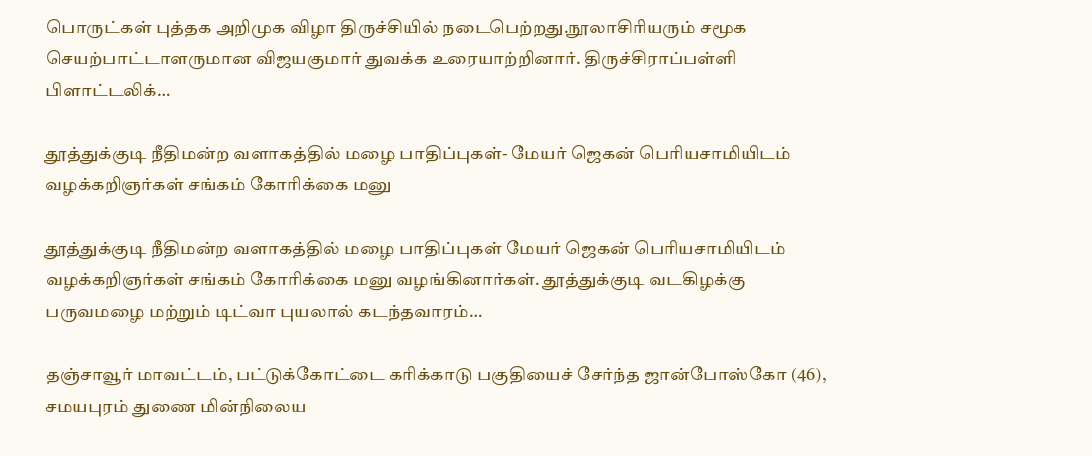பொருட்கள் புத்தக அறிமுக விழா திருச்சியில் நடைபெற்றது.நூலாசிரியரும் சமூக செயற்பாட்டாளருமான விஜயகுமார் துவக்க உரையாற்றினார். திருச்சிராப்பள்ளி பிளாட்டலிக்…

தூத்துக்குடி நீதிமன்ற வளாகத்தில் மழை பாதிப்புகள்- மேயர் ஜெகன் பொியசாமியிடம் வழக்கறிஞர்கள் சங்கம் கோரிக்கை மனு

தூத்துக்குடி நீதிமன்ற வளாகத்தில் மழை பாதிப்புகள் மேயர் ஜெகன் பொியசாமியிடம் வழக்கறிஞர்கள் சங்கம் கோரிக்கை மனு வழங்கினார்கள். தூத்துக்குடி வடகிழக்கு பருவமழை மற்றும் டிட்வா புயலால் கடந்தவாரம்…

தஞ்சாவூர் மாவட்டம், பட்டுக்கோட்டை கரிக்காடு பகுதியைச் சேர்ந்த ஜான்போஸ்கோ (46), சமயபுரம் துணை மின்நிலைய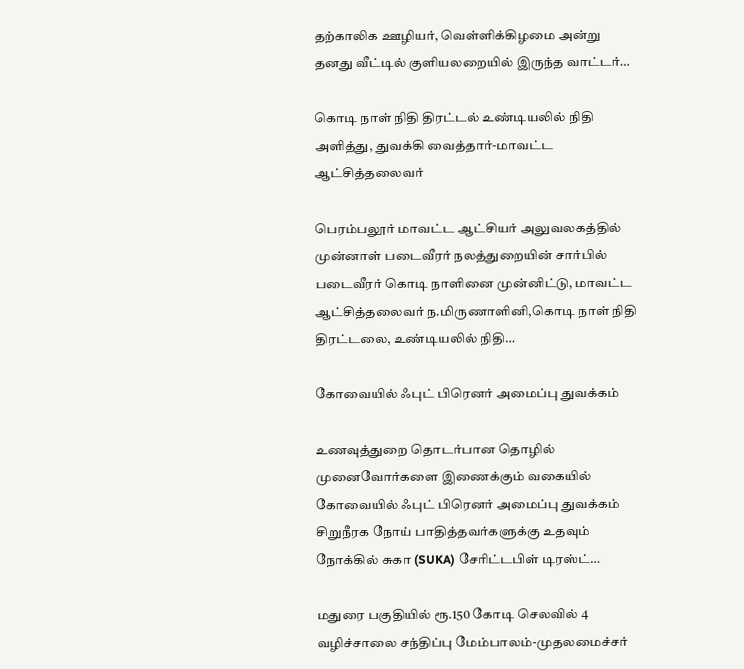தற்காலிக ஊழியர், வெள்ளிக்கிழமை அன்று தனது வீட்டில் குளியலறையில் இருந்த வாட்டர்…

கொடி நாள் நிதி திரட்டல் உண்டியலில் நிதி அளித்து, துவக்கி வைத்தார்-மாவட்ட ஆட்சித்தலைவர்

பெரம்பலூர் மாவட்ட ஆட்சியர் அலுவலகத்தில் முன்னாள் படைவீரர் நலத்துறையின் சார்பில் படைவீரர் கொடி நாளினை முன்னிட்டு, மாவட்ட ஆட்சித்தலைவர் ந.மிருணாளினி,கொடி நாள் நிதி திரட்டலை, உண்டியலில் நிதி…

கோவையில் ஃபுட் பிரெனர் அமைப்பு துவக்கம்

உணவுத்துறை தொடர்பான தொழில் முனைவோர்களை இணைக்கும் வகையில் கோவையில் ஃபுட் பிரெனர் அமைப்பு துவக்கம் சிறுநீரக நோய் பாதித்தவர்களுக்கு உதவும் நோக்கில் சுகா (SUKA) சேரிட்டபிள் டிரஸ்ட்…

மதுரை பகுதியில் ரூ.150 கோடி செலவில் 4 வழிச்சாலை சந்திப்பு மேம்பாலம்-முதலமைச்சர்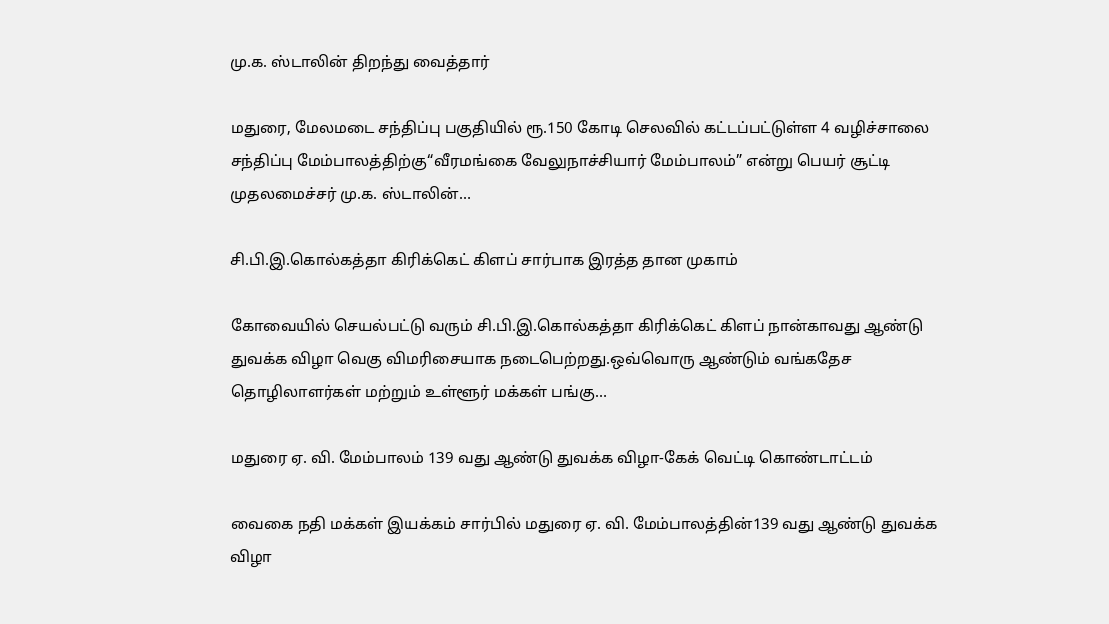மு.க. ஸ்டாலின் திறந்து வைத்தார்

மதுரை, மேலமடை சந்திப்பு பகுதியில் ரூ.150 கோடி செலவில் கட்டப்பட்டுள்ள 4 வழிச்சாலை சந்திப்பு மேம்பாலத்திற்கு“வீரமங்கை வேலுநாச்சியார் மேம்பாலம்” என்று பெயர் சூட்டி முதலமைச்சர் மு.க. ஸ்டாலின்…

சி.பி.இ.கொல்கத்தா கிரிக்கெட் கிளப் சார்பாக இரத்த தான முகாம்

கோவையில் செயல்பட்டு வரும் சி.பி.இ.கொல்கத்தா கிரிக்கெட் கிளப் நான்காவது ஆண்டு துவக்க விழா வெகு விமரிசையாக நடைபெற்றது.ஒவ்வொரு ஆண்டும் வங்கதேச தொழிலாளர்கள் மற்றும் உள்ளூர் மக்கள் பங்கு…

மதுரை ஏ. வி. மேம்பாலம் 139 வது ஆண்டு துவக்க விழா-கேக் வெட்டி கொண்டாட்டம்

வைகை நதி மக்கள் இயக்கம் சார்பில் மதுரை ஏ. வி. மேம்பாலத்தின்139 வது ஆண்டு துவக்க விழா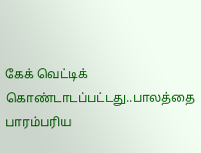கேக் வெட்டிக் கொண்டாடப்பட்டது..பாலத்தை பாரம்பரிய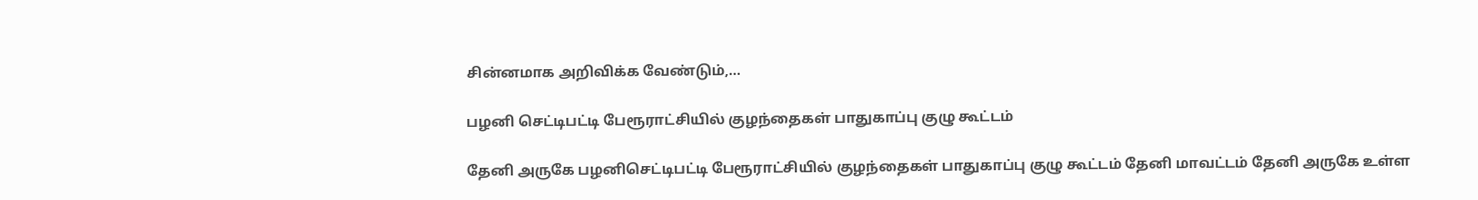சின்னமாக அறிவிக்க வேண்டும்,…

பழனி செட்டிபட்டி பேரூராட்சியில் குழந்தைகள் பாதுகாப்பு குழு கூட்டம்

தேனி அருகே பழனிசெட்டிபட்டி பேரூராட்சியில் குழந்தைகள் பாதுகாப்பு குழு கூட்டம் தேனி மாவட்டம் தேனி அருகே உள்ள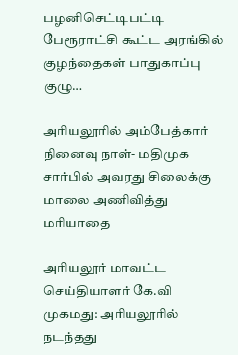பழனிசெட்டிபட்டி பேரூராட்சி கூட்ட அரங்கில் குழந்தைகள் பாதுகாப்பு குழு…

அரியலூரில் அம்பேத்கார் நினைவு நாள்- மதிமுக சார்பில் அவரது சிலைக்கு மாலை அணிவித்து மரியாதை

அரியலூர் மாவட்ட செய்தியாளர் கே.வி முகமது: அரியலூரில் நடந்தது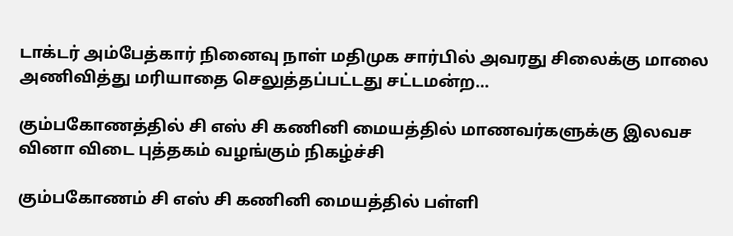டாக்டர் அம்பேத்கார் நினைவு நாள் மதிமுக சார்பில் அவரது சிலைக்கு மாலை அணிவித்து மரியாதை செலுத்தப்பட்டது சட்டமன்ற…

கும்பகோணத்தில் சி எஸ் சி கணினி மையத்தில் மாணவர்களுக்கு இலவச வினா விடை புத்தகம் வழங்கும் நிகழ்ச்சி

கும்பகோணம் சி எஸ் சி கணினி மையத்தில் பள்ளி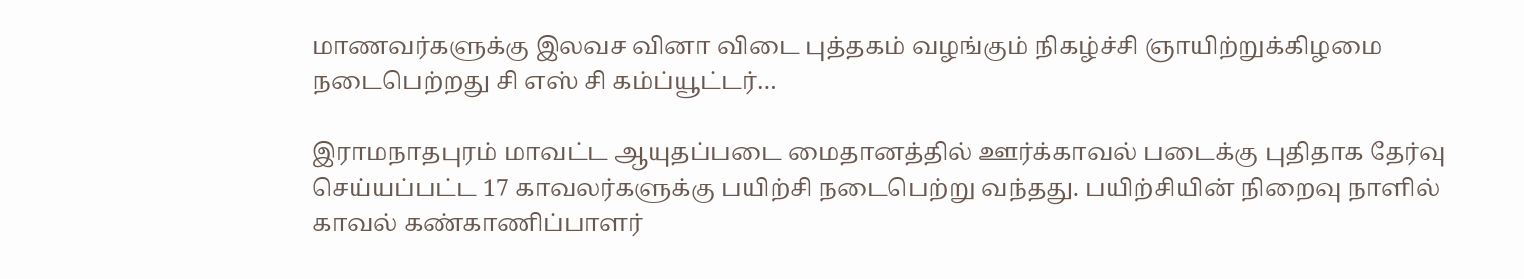மாணவர்களுக்கு இலவச வினா விடை புத்தகம் வழங்கும் நிகழ்ச்சி ஞாயிற்றுக்கிழமை நடைபெற்றது சி எஸ் சி கம்ப்யூட்டர்…

இராமநாதபுரம் மாவட்ட ஆயுதப்படை மைதானத்தில் ஊர்க்காவல் படைக்கு புதிதாக தேர்வு செய்யப்பட்ட 17 காவலர்களுக்கு பயிற்சி நடைபெற்று வந்தது. பயிற்சியின் நிறைவு நாளில் காவல் கண்காணிப்பாளர்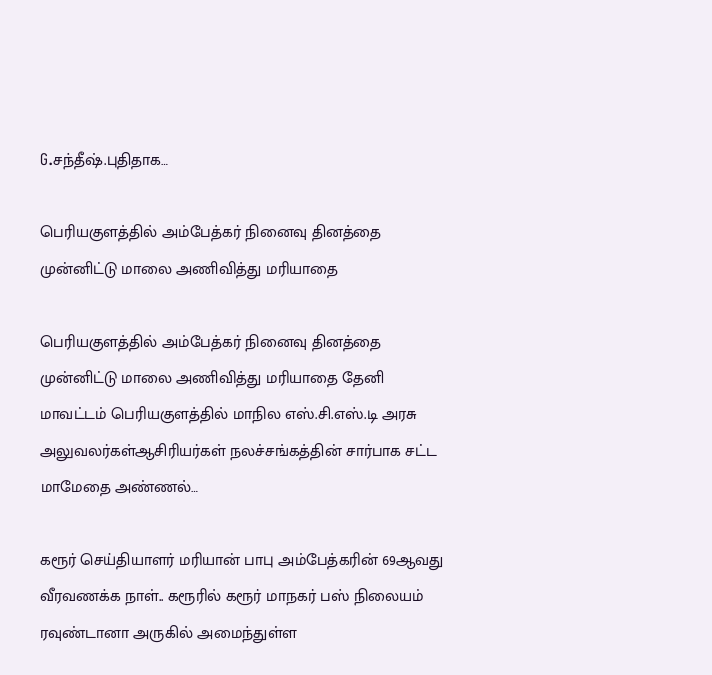G.சந்தீஷ்.புதிதாக…

பெரியகுளத்தில் அம்பேத்கர் நினைவு தினத்தை முன்னிட்டு மாலை அணிவித்து மரியாதை

பெரியகுளத்தில் அம்பேத்கர் நினைவு தினத்தை முன்னிட்டு மாலை அணிவித்து மரியாதை தேனி மாவட்டம் பெரியகுளத்தில் மாநில எஸ்.சி.எஸ்.டி அரசு அலுவலர்கள்ஆசிரியர்கள் நலச்சங்கத்தின் சார்பாக சட்ட மாமேதை அண்ணல்…

கரூர் செய்தியாளர் மரியான் பாபு அம்பேத்கரின் 69ஆவது வீரவணக்க நாள்.. கரூரில் கரூர் மாநகர் பஸ் நிலையம் ரவுண்டானா அருகில் அமைந்துள்ள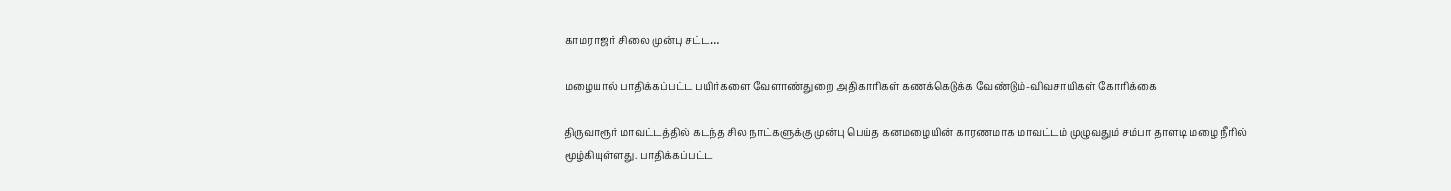காமராஜர் சிலை முன்பு சட்ட…

மழையால் பாதிக்கப்பட்ட பயிர்களை வேளாண்துறை அதிகாரிகள் கணக்கெடுக்க வேண்டும்-விவசாயிகள் கோரிக்கை

திருவாரூர் மாவட்டத்தில் கடந்த சில நாட்களுக்கு முன்பு பெய்த கனமழையின் காரணமாக மாவட்டம் முழுவதும் சம்பா தாளடி மழை நீரில் மூழ்கியுள்ளது. பாதிக்கப்பட்ட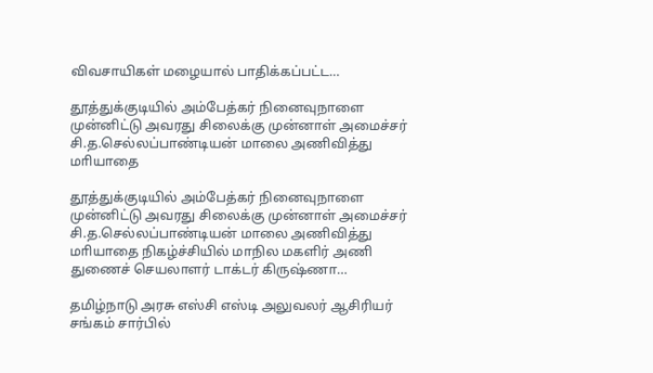விவசாயிகள் மழையால் பாதிக்கப்பட்ட…

தூத்துக்குடியில் அம்பேத்கர் நினைவுநாளை முன்னிட்டு அவரது சிலைக்கு முன்னாள் அமைச்சர் சி.த.செல்லப்பாண்டியன் மாலை அணிவித்து மாியாதை

தூத்துக்குடியில் அம்பேத்கர் நினைவுநாளை முன்னிட்டு அவரது சிலைக்கு முன்னாள் அமைச்சர் சி.த.செல்லப்பாண்டியன் மாலை அணிவித்து மாியாதை நிகழ்ச்சியில் மாநில மகளிர் அணி துணைச் செயலாளர் டாக்டர் கிருஷ்ணா…

தமிழ்நாடு அரசு எஸ்சி எஸ்டி அலுவலர் ஆசிரியர் சங்கம் சார்பில்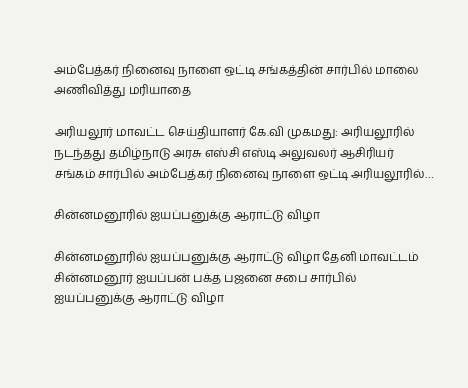அம்பேத்கர் நினைவு நாளை ஒட்டி சங்கத்தின் சார்பில் மாலை அணிவித்து மரியாதை

அரியலூர் மாவட்ட செய்தியாளர் கே.வி முகமது: அரியலூரில் நடந்தது தமிழ்நாடு அரசு எஸ்சி எஸ்டி அலுவலர் ஆசிரியர் சங்கம் சார்பில் அம்பேத்கர் நினைவு நாளை ஒட்டி அரியலூரில்…

சின்னமனூரில் ஐயப்பனுக்கு ஆராட்டு விழா

சின்னமனூரில் ஐயப்பனுக்கு ஆராட்டு விழா தேனி மாவட்டம் சின்னமனூர் ஐயப்பன் பக்த பஜனை சபை சார்பில் ஐயப்பனுக்கு ஆராட்டு விழா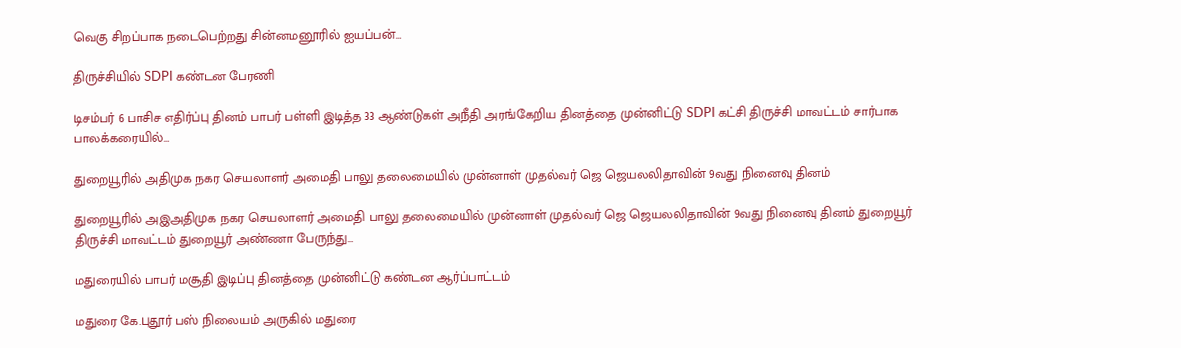வெகு சிறப்பாக நடைபெற்றது சின்னமனூரில் ஐயப்பன்…

திருச்சியில் SDPI கண்டன பேரணி

டிசம்பர் 6 பாசிச எதிர்ப்பு தினம் பாபர் பள்ளி இடித்த 33 ஆண்டுகள் அநீதி அரங்கேறிய தினத்தை முன்னிட்டு SDPI கட்சி திருச்சி மாவட்டம் சார்பாக பாலக்கரையில்…

துறையூரில் அதிமுக நகர செயலாளர் அமைதி பாலு தலைமையில் முன்னாள் முதல்வர் ஜெ ஜெயலலிதாவின் 9வது நினைவு தினம்

துறையூரில் அஇஅதிமுக நகர செயலாளர் அமைதி பாலு தலைமையில் முன்னாள் முதல்வர் ஜெ ஜெயலலிதாவின் 9வது நினைவு தினம் துறையூர் திருச்சி மாவட்டம் துறையூர் அண்ணா பேருந்து…

மதுரையில் பாபர் மசூதி இடிப்பு தினத்தை முன்னிட்டு கண்டன ஆர்ப்பாட்டம்

மதுரை கே.புதூர் பஸ் நிலையம் அருகில் மதுரை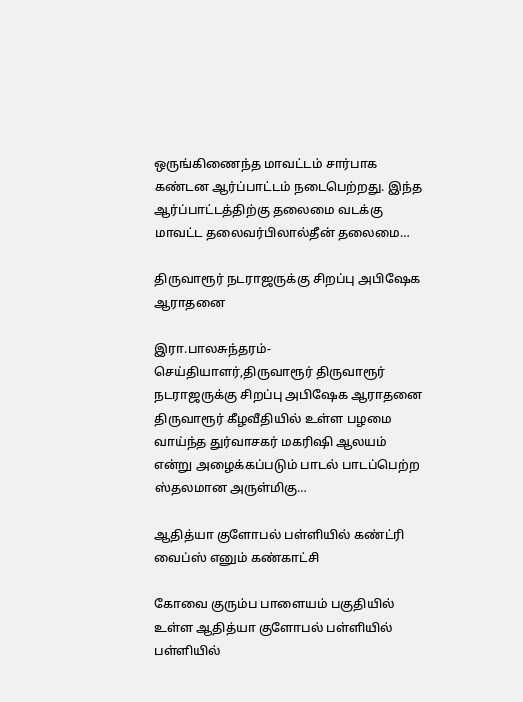ஒருங்கிணைந்த மாவட்டம் சார்பாக கண்டன ஆர்ப்பாட்டம் நடைபெற்றது. இந்த ஆர்ப்பாட்டத்திற்கு தலைமை வடக்கு மாவட்ட தலைவர்பிலால்தீன் தலைமை…

திருவாரூர் நடராஜருக்கு சிறப்பு அபிஷேக ஆராதனை

இரா.பாலசுந்தரம்-செய்தியாளர்,திருவாரூர் திருவாரூர் நடராஜருக்கு சிறப்பு அபிஷேக ஆராதனை திருவாரூர் கீழவீதியில் உள்ள பழமை வாய்ந்த துர்வாசகர் மகரிஷி ஆலயம் என்று அழைக்கப்படும் பாடல் பாடப்பெற்ற ஸ்தலமான அருள்மிகு…

ஆதித்யா குளோபல் பள்ளியில் கண்ட்ரி வைப்ஸ் எனும் கண்காட்சி

கோவை குரும்ப பாளையம் பகுதியில் உள்ள ஆதித்யா குளோபல் பள்ளியில் பள்ளியில்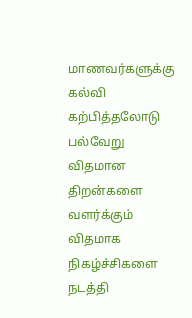மாணவர்களுக்கு கல்வி கற்பித்தலோடு பல்வேறு விதமான திறன்களை வளர்க்கும் விதமாக நிகழ்ச்சிகளை நடத்தி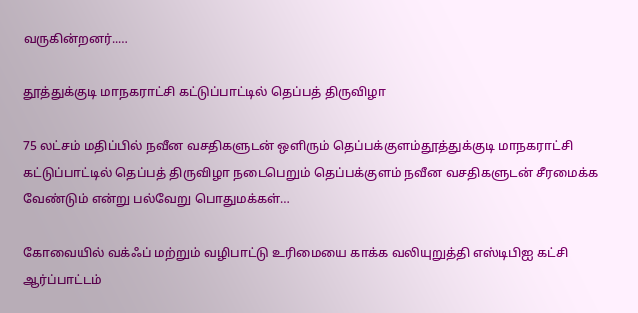வருகின்றனர்..…

தூத்துக்குடி மாநகராட்சி கட்டுப்பாட்டில் தெப்பத் திருவிழா

75 லட்சம் மதிப்பில் நவீன வசதிகளுடன் ஒளிரும் தெப்பக்குளம்தூத்துக்குடி மாநகராட்சி கட்டுப்பாட்டில் தெப்பத் திருவிழா நடைபெறும் தெப்பக்குளம் நவீன வசதிகளுடன் சீரமைக்க வேண்டும் என்று பல்வேறு பொதுமக்கள்…

கோவையில் வக்ஃப் மற்றும் வழிபாட்டு உரிமையை காக்க வலியுறுத்தி எஸ்டிபிஐ கட்சி ஆர்ப்பாட்டம்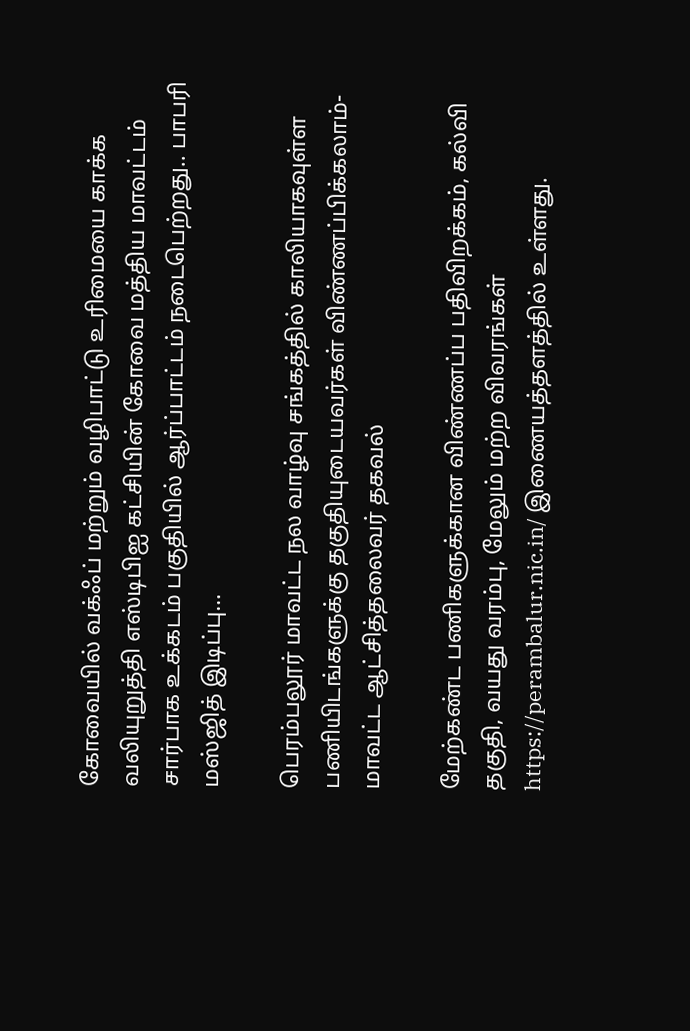கோவையில் வக்ஃப் மற்றும் வழிபாட்டு உரிமையை காக்க வலியுறுத்தி எஸ்டிபிஐ கட்சியின் கோவை மத்திய மாவட்டம் சார்பாக உக்கடம் பகுதியில் ஆர்ப்பாட்டம் நடைபெற்றது.. பாபரி மஸ்ஜித் இடிப்பு…

பெரம்பலூர் மாவட்ட நல வாழ்வு சங்கத்தில் காலியாகவுள்ள பணியிடங்களுக்கு தகுதியுடையவர்கள் விண்ணப்பிக்கலாம்-மாவட்ட ஆட்சித்தலைவர் தகவல்

மேற்கண்ட பணிகளுக்கான விண்ணப்ப பதிவிறக்கம், கல்வி தகுதி, வயது வரம்பு, மேலும் மற்ற விவரங்கள் https://perambalur.nic.in/ இணையத்தளத்தில் உள்ளது.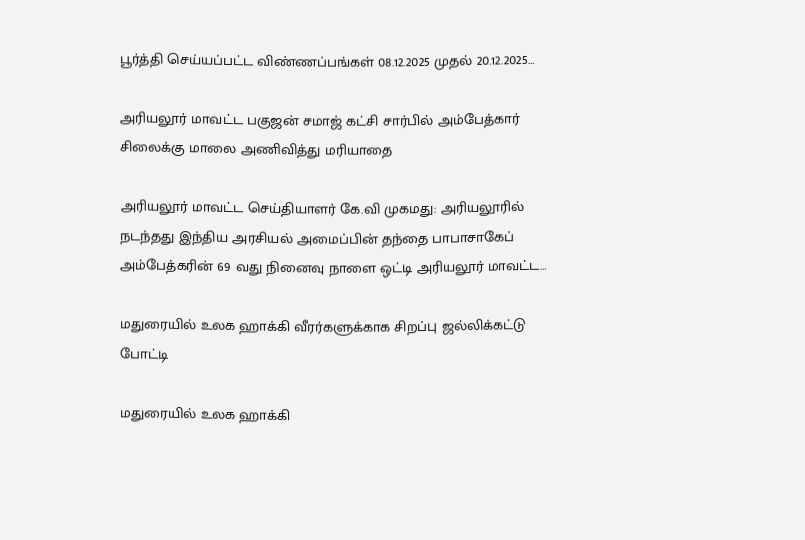பூர்த்தி செய்யப்பட்ட விண்ணப்பங்கள் 08.12.2025 முதல் 20.12.2025…

அரியலூர் மாவட்ட பகுஜன் சமாஜ் கட்சி சார்பில் அம்பேத்கார் சிலைக்கு மாலை அணிவித்து மரியாதை

அரியலூர் மாவட்ட செய்தியாளர் கே.வி முகமது: அரியலூரில் நடந்தது இந்திய அரசியல் அமைப்பின் தந்தை பாபாசாகேப் அம்பேத்கரின் 69 வது நினைவு நாளை ஒட்டி அரியலூர் மாவட்ட…

மதுரையில் உலக ஹாக்கி வீரர்களுக்காக சிறப்பு ஜல்லிக்கட்டு போட்டி

மதுரையில் உலக ஹாக்கி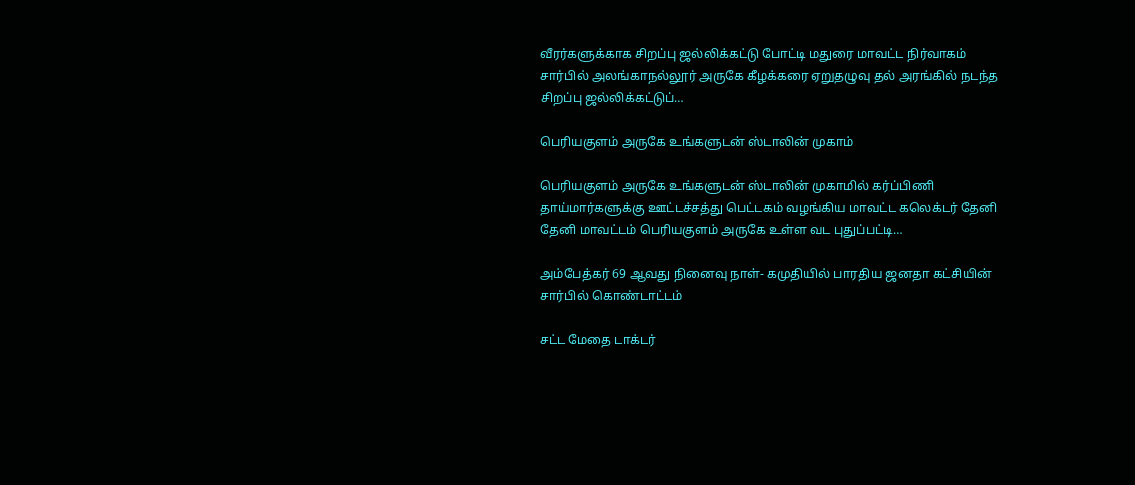வீரர்களுக்காக சிறப்பு ஜல்லிக்கட்டு போட்டி மதுரை மாவட்ட நிர்வாகம் சார்பில் அலங்காநல்லூர் அருகே கீழக்கரை ஏறுதழுவு தல் அரங்கில் நடந்த சிறப்பு ஜல்லிக்கட்டுப்…

பெரியகுளம் அருகே உங்களுடன் ஸ்டாலின் முகாம்

பெரியகுளம் அருகே உங்களுடன் ஸ்டாலின் முகாமில் கர்ப்பிணி தாய்மார்களுக்கு ஊட்டச்சத்து பெட்டகம் வழங்கிய மாவட்ட கலெக்டர் தேனி தேனி மாவட்டம் பெரியகுளம் அருகே உள்ள வட புதுப்பட்டி…

அம்பேத்கர் 69 ஆவது நினைவு நாள்- கமுதியில் பாரதிய ஜனதா கட்சியின் சார்பில் கொண்டாட்டம்

சட்ட மேதை டாக்டர்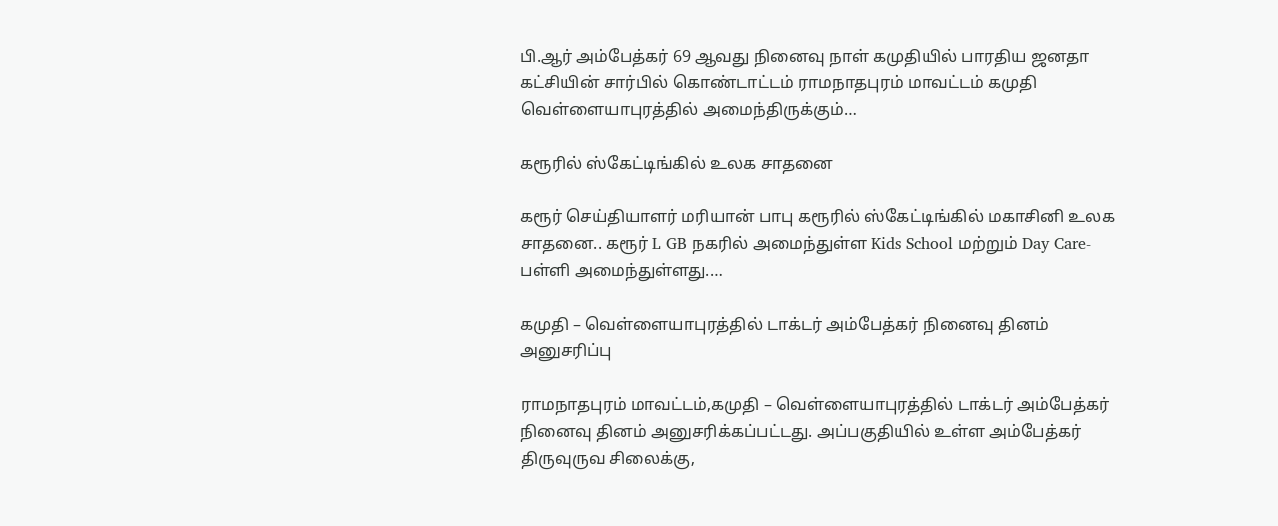பி.ஆர் அம்பேத்கர் 69 ஆவது நினைவு நாள் கமுதியில் பாரதிய ஜனதா கட்சியின் சார்பில் கொண்டாட்டம் ராமநாதபுரம் மாவட்டம் கமுதி வெள்ளையாபுரத்தில் அமைந்திருக்கும்…

கரூரில் ஸ்கேட்டிங்கில் உலக சாதனை

கரூர் செய்தியாளர் மரியான் பாபு கரூரில் ஸ்கேட்டிங்கில் மகாசினி உலக சாதனை.. கரூர் L GB நகரில் அமைந்துள்ள Kids School மற்றும் Day Care-பள்ளி அமைந்துள்ளது.…

கமுதி – வெள்ளையாபுரத்தில் டாக்டர் அம்பேத்கர் நினைவு தினம் அனுசரிப்பு

ராமநாதபுரம் மாவட்டம்,கமுதி – வெள்ளையாபுரத்தில் டாக்டர் அம்பேத்கர் நினைவு தினம் அனுசரிக்கப்பட்டது. அப்பகுதியில் உள்ள அம்பேத்கர் திருவுருவ சிலைக்கு,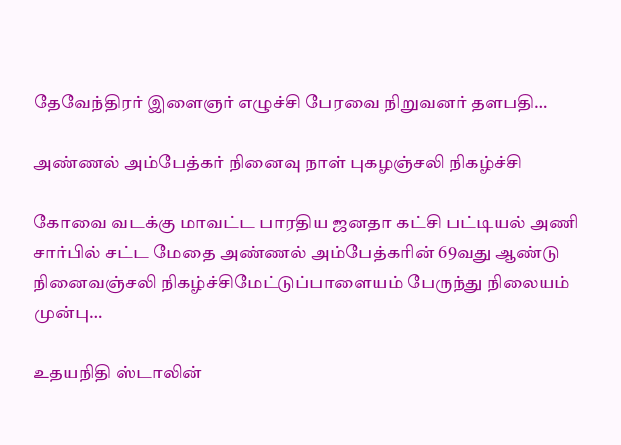தேவேந்திரர் இளைஞர் எழுச்சி பேரவை நிறுவனர் தளபதி…

அண்ணல் அம்பேத்கர் நினைவு நாள் புகழஞ்சலி நிகழ்ச்சி

கோவை வடக்கு மாவட்ட பாரதிய ஜனதா கட்சி பட்டியல் அணி சார்பில் சட்ட மேதை அண்ணல் அம்பேத்கரின் 69வது ஆண்டு நினைவஞ்சலி நிகழ்ச்சிமேட்டுப்பாளையம் பேருந்து நிலையம் முன்பு…

உதயநிதி ஸ்டாலின்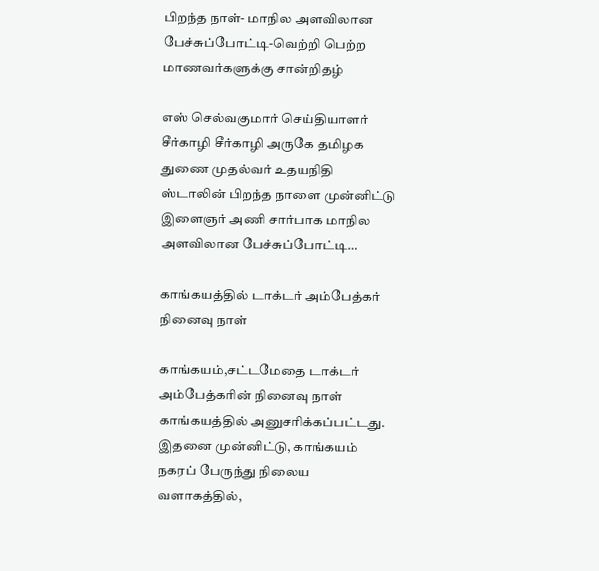பிறந்த நாள்- மாநில அளவிலான பேச்சுப்போட்டி-வெற்றி பெற்ற மாணவர்களுக்கு சான்றிதழ்

எஸ் செல்வகுமார் செய்தியாளர் சீர்காழி சீர்காழி அருகே தமிழக துணை முதல்வர் உதயநிதி ஸ்டாலின் பிறந்த நாளை முன்னிட்டு இளைஞர் அணி சார்பாக மாநில அளவிலான பேச்சுப்போட்டி…

காங்கயத்தில் டாக்டர் அம்பேத்கர் நினைவு நாள்

காங்கயம்,சட்டமேதை டாக்டர் அம்பேத்கரின் நினைவு நாள் காங்கயத்தில் அனுசரிக்கப்பட்டது. இதனை முன்னிட்டு, காங்கயம் நகரப் பேருந்து நிலைய வளாகத்தில்,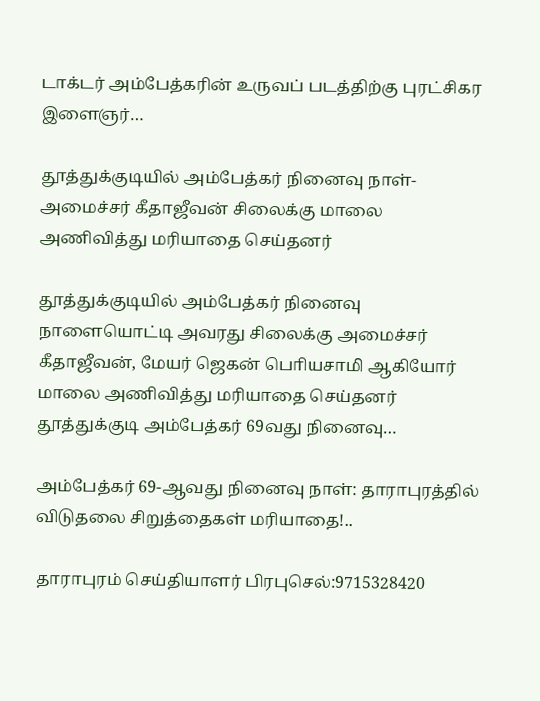டாக்டர் அம்பேத்கரின் உருவப் படத்திற்கு புரட்சிகர இளைஞர்…

தூத்துக்குடியில் அம்பேத்கர் நினைவு நாள்- அமைச்சர் கீதாஜீவன் சிலைக்கு மாலை அணிவித்து மரியாதை செய்தனர்

தூத்துக்குடியில் அம்பேத்கர் நினைவு நாளையொட்டி அவரது சிலைக்கு அமைச்சர் கீதாஜீவன், மேயர் ஜெகன் பொியசாமி ஆகியோர் மாலை அணிவித்து மரியாதை செய்தனர் தூத்துக்குடி அம்பேத்கர் 69வது நினைவு…

அம்பேத்கர் 69-ஆவது நினைவு நாள்: தாராபுரத்தில் விடுதலை சிறுத்தைகள் மரியாதை!..

தாராபுரம் செய்தியாளர் பிரபுசெல்:9715328420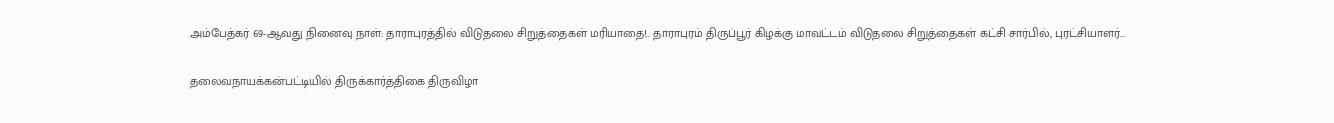அம்பேத்கர் 69-ஆவது நினைவு நாள்: தாராபுரத்தில் விடுதலை சிறுத்தைகள் மரியாதை!.. தாராபுரம் திருப்பூர் கிழக்கு மாவட்டம் விடுதலை சிறுத்தைகள் கட்சி சார்பில், புரட்சியாளர்…

தலைவநாயக்கன்பட்டியில் திருக்கார்த்திகை திருவிழா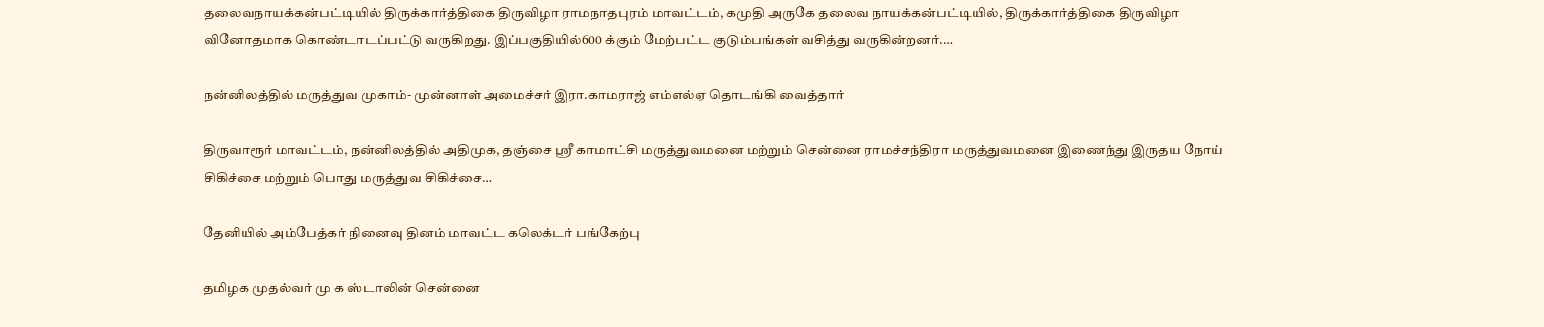தலைவநாயக்கன்பட்டியில் திருக்கார்த்திகை திருவிழா ராமநாதபுரம் மாவட்டம், கமுதி அருகே தலைவ நாயக்கன்பட்டியில், திருக்கார்த்திகை திருவிழா வினோதமாக கொண்டாடப்பட்டு வருகிறது. இப்பகுதியில்600 க்கும் மேற்பட்ட குடும்பங்கள் வசித்து வருகின்றனர்.…

நன்னிலத்தில் மருத்துவ முகாம்- முன்னாள் அமைச்சர் இரா.காமராஜ் எம்எல்ஏ தொடங்கி வைத்தார்

திருவாரூர் மாவட்டம், நன்னிலத்தில் அதிமுக, தஞ்சை ஸ்ரீ காமாட்சி மருத்துவமனை மற்றும் சென்னை ராமச்சந்திரா மருத்துவமனை இணைந்து இருதய நோய் சிகிச்சை மற்றும் பொது மருத்துவ சிகிச்சை…

தேனியில் அம்பேத்கர் நினைவு தினம் மாவட்ட கலெக்டர் பங்கேற்பு

தமிழக முதல்வர் மு க ஸ்டாலின் சென்னை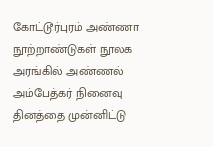கோட்டூர்புரம் அண்ணா நூற்றாண்டுகள் நூலக அரங்கில் அண்ணல் அம்பேத்கர் நினைவு தினத்தை முன்னிட்டு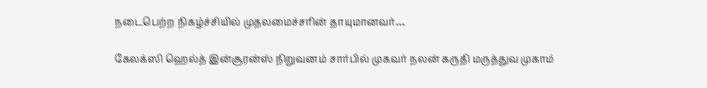நடைபெற்ற நிகழ்ச்சியில் முதலமைச்சரின் தாயுமானவர்…

கேலக்ஸி ஹெல்த் இன்சூரன்ஸ் நிறுவனம் சார்பில் முகவர் நலன் கருதி மருத்துவ முகாம்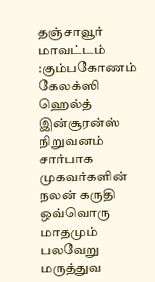தஞ்சாவூர் மாவட்டம் :கும்பகோணம் கேலக்ஸி ஹெல்த் இன்சூரன்ஸ் நிறுவனம் சார்பாக முகவர்களின் நலன் கருதி ஒவ்வொரு மாதமும் பலவேறு மருத்துவ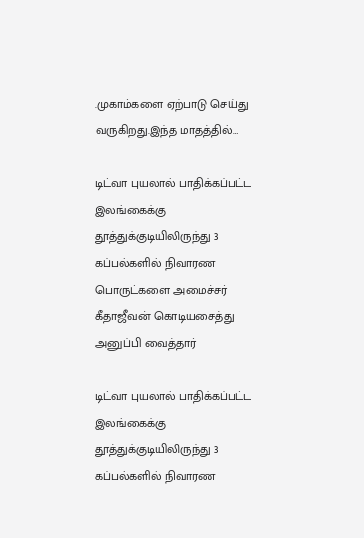.முகாம்களை ஏற்பாடு செய்து வருகிறது.இந்த மாதத்தில்…

டிட்வா புயலால் பாதிக்கப்பட்ட இலங்கைக்கு தூத்துக்குடியிலிருந்து 3 கப்பல்களில் நிவாரண பொருட்களை அமைச்சர் கீதாஜீவன் கொடியசைத்து அனுப்பி வைத்தார்

டிட்வா புயலால் பாதிக்கப்பட்ட இலங்கைக்கு தூத்துக்குடியிலிருந்து 3 கப்பல்களில் நிவாரண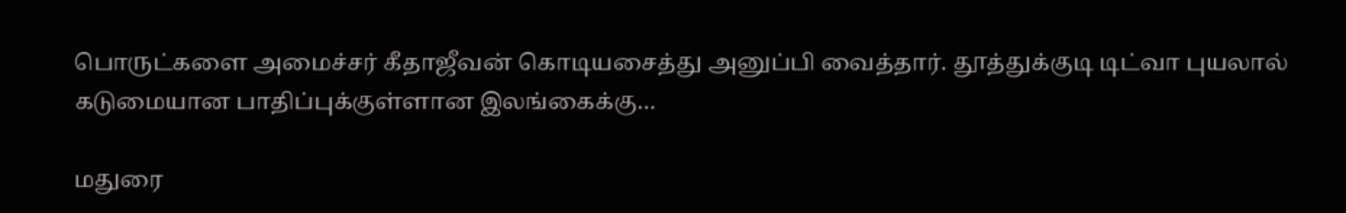பொருட்களை அமைச்சர் கீதாஜீவன் கொடியசைத்து அனுப்பி வைத்தார். தூத்துக்குடி டிட்வா புயலால் கடுமையான பாதிப்புக்குள்ளான இலங்கைக்கு…

மதுரை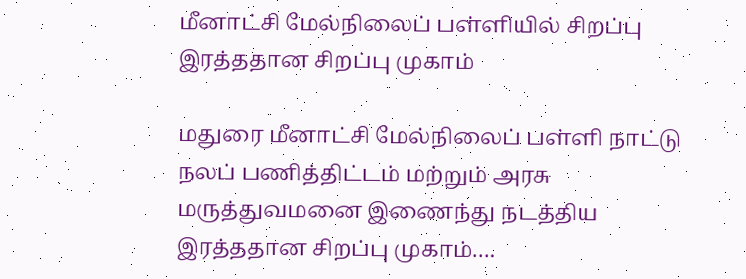மீனாட்சி மேல்நிலைப் பள்ளியில் சிறப்பு இரத்ததான சிறப்பு முகாம்

மதுரை மீனாட்சி மேல்நிலைப் பள்ளி நாட்டு நலப் பணித்திட்டம் மற்றும் அரசு மருத்துவமனை இணைந்து நடத்திய இரத்ததான சிறப்பு முகாம்….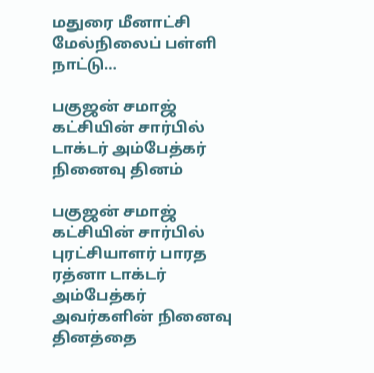மதுரை மீனாட்சி மேல்நிலைப் பள்ளி நாட்டு…

பகுஜன் சமாஜ் கட்சியின் சார்பில் டாக்டர் அம்பேத்கர் நினைவு தினம்

பகுஜன் சமாஜ் கட்சியின் சார்பில் புரட்சியாளர் பாரத ரத்னா டாக்டர் அம்பேத்கர் அவர்களின் நினைவு தினத்தை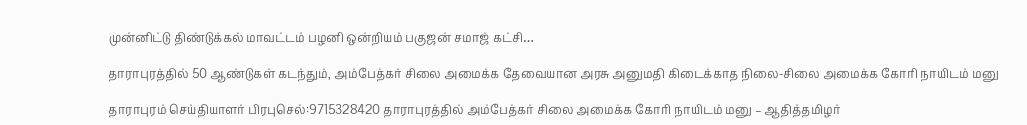முன்னிட்டு திண்டுக்கல் மாவட்டம் பழனி ஒன்றியம் பகுஜன் சமாஜ் கட்சி…

தாராபுரத்தில் 50 ஆண்டுகள் கடந்தும், அம்பேத்கர் சிலை அமைக்க தேவையான அரசு அனுமதி கிடைக்காத நிலை-சிலை அமைக்க கோரி நாயிடம் மனு

தாராபுரம் செய்தியாளர் பிரபுசெல்:9715328420 தாராபுரத்தில் அம்பேத்கர் சிலை அமைக்க கோரி நாயிடம் மனு – ஆதித்தமிழர்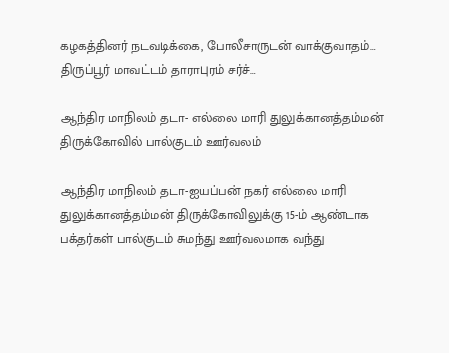கழகத்தினர் நடவடிக்கை, போலீசாருடன் வாக்குவாதம்… திருப்பூர் மாவட்டம் தாராபுரம் சர்ச்…

ஆந்திர மாநிலம் தடா- எல்லை மாரி துலுக்கானத்தம்மன் திருக்கோவில் பால்குடம் ஊர்வலம்

ஆந்திர மாநிலம் தடா-ஐயப்பன் நகர் எல்லை மாரி துலுக்கானத்தம்மன் திருக்கோவிலுக்கு 15-ம் ஆண்டாக பக்தர்கள் பால்குடம் சுமந்து ஊர்வலமாக வந்து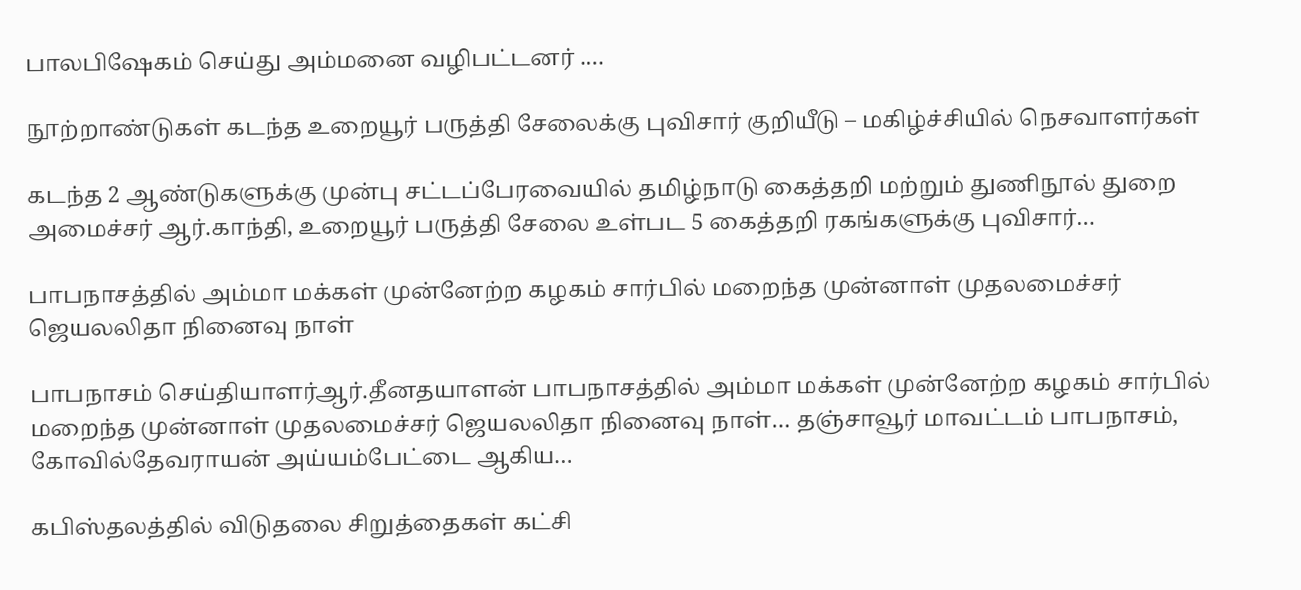பாலபிஷேகம் செய்து அம்மனை வழிபட்டனர் .…

நூற்றாண்டுகள் கடந்த உறையூர் பருத்தி சேலைக்கு புவிசார் குறியீடு – மகிழ்ச்சியில் நெசவாளர்கள்

கடந்த 2 ஆண்டுகளுக்கு முன்பு சட்டப்பேரவையில் தமிழ்நாடு கைத்தறி மற்றும் துணிநூல் துறை அமைச்சர் ஆர்.காந்தி, உறையூர் பருத்தி சேலை உள்பட 5 கைத்தறி ரகங்களுக்கு புவிசார்…

பாபநாசத்தில் அம்மா மக்கள் முன்னேற்ற கழகம் சார்பில் மறைந்த முன்னாள் முதலமைச்சர் ஜெயலலிதா நினைவு நாள்

பாபநாசம் செய்தியாளர்ஆர்.தீனதயாளன் பாபநாசத்தில் அம்மா மக்கள் முன்னேற்ற கழகம் சார்பில் மறைந்த முன்னாள் முதலமைச்சர் ஜெயலலிதா நினைவு நாள்… தஞ்சாவூர் மாவட்டம் பாபநாசம், கோவில்தேவராயன்‌ அய்யம்பேட்டை ஆகிய…

கபிஸ்தலத்தில் விடுதலை சிறுத்தைகள் கட்சி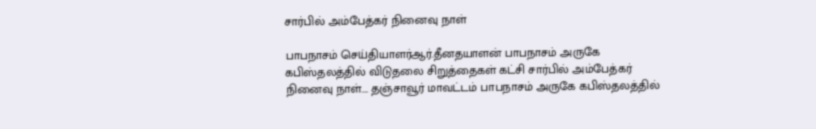சார்பில் அம்பேத்கர் நினைவு நாள்

பாபநாசம் செய்தியாளர்ஆர்.தீனதயாளன் பாபநாசம் அருகே கபிஸ்தலத்தில் விடுதலை சிறுத்தைகள் கட்சி சார்பில் அம்பேத்கர் நினைவு நாள்…. தஞ்சாவூர் மாவட்டம் பாபநாசம் அருகே கபிஸ்தலத்தில்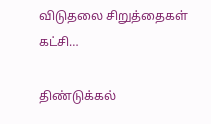விடுதலை சிறுத்தைகள் கட்சி…

திண்டுக்கல்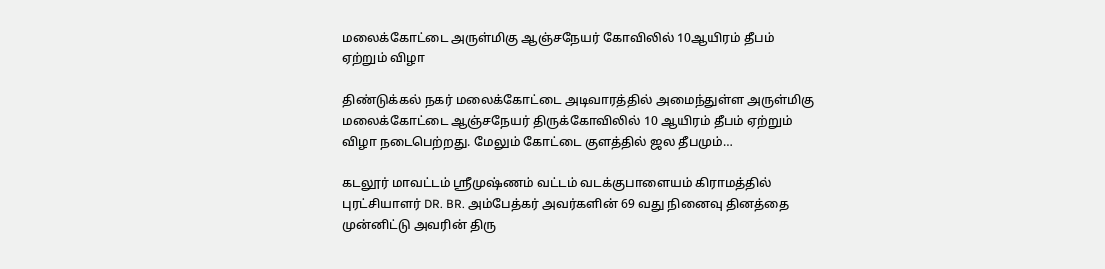மலைக்கோட்டை அருள்மிகு ஆஞ்சநேயர் கோவிலில் 10ஆயிரம் தீபம் ஏற்றும் விழா

திண்டுக்கல் நகர் மலைக்கோட்டை அடிவாரத்தில் அமைந்துள்ள அருள்மிகு மலைக்கோட்டை ஆஞ்சநேயர் திருக்கோவிலில் 10 ஆயிரம் தீபம் ஏற்றும் விழா நடைபெற்றது. மேலும் கோட்டை குளத்தில் ஜல தீபமும்…

கடலூர் மாவட்டம் ஸ்ரீமுஷ்ணம் வட்டம் வடக்குபாளையம் கிராமத்தில் புரட்சியாளர் DR. BR. அம்பேத்கர் அவர்களின் 69 வது நினைவு தினத்தை முன்னிட்டு அவரின் திரு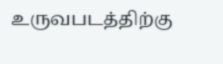உருவபடத்திற்கு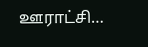ஊராட்சி…